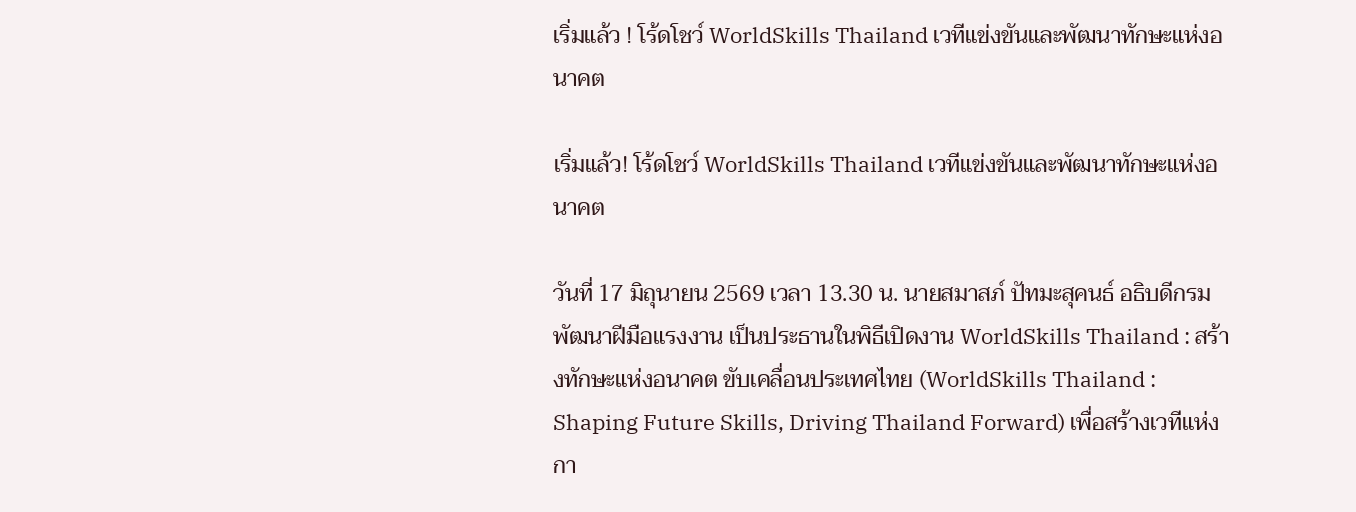เริ่มแล้ว ! โร้ดโชว์ WorldSkills Thailand เวทีแข่งขันและพัฒนาทักษะแห่งอนาคต

เริ่มแล้ว! โร้ดโชว์ WorldSkills Thailand เวทีแข่งขันและพัฒนาทักษะแห่งอนาคต

วันที่ 17 มิถุนายน 2569 เวลา 13.30 น. นายสมาสภ์ ปัทมะสุคนธ์ อธิบดีกรมพัฒนาฝีมือแรงงาน เป็นประธานในพิธีเปิดงาน WorldSkills Thailand : สร้างทักษะแห่งอนาคต ขับเคลื่อนประเทศไทย (WorldSkills Thailand : Shaping Future Skills, Driving Thailand Forward) เพื่อสร้างเวทีแห่งกา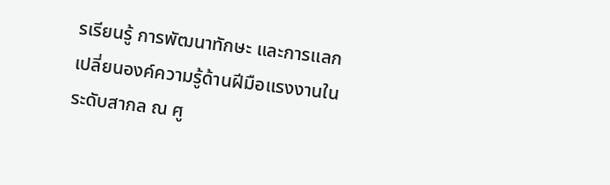รเรียนรู้ การพัฒนาทักษะ และการแลกเปลี่ยนองค์ความรู้ด้านฝีมือแรงงานในระดับสากล ณ ศู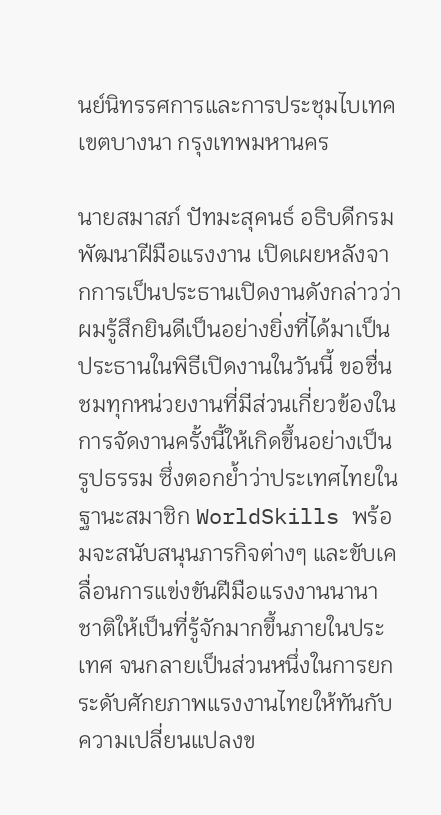นย์นิทรรศการและการประชุมไบเทค เขตบางนา กรุงเทพมหานคร

นายสมาสภ์ ปัทมะสุคนธ์ อธิบดีกรมพัฒนาฝีมือแรงงาน เปิดเผยหลังจากการเป็นประธานเปิดงานดังกล่าวว่า ผมรู้สึกยินดีเป็นอย่างยิ่งที่ได้มาเป็นประธานในพิธีเปิดงานในวันนี้ ขอชื่นชมทุกหน่วยงานที่มีส่วนเกี่ยวข้องในการจัดงานครั้งนี้ให้เกิดขึ้นอย่างเป็นรูปธรรม ซึ่งตอกย้ำว่าประเทศไทยในฐานะสมาชิก WorldSkills พร้อมจะสนับสนุนภารกิจต่างๆ และขับเคลื่อนการแข่งขันฝีมือแรงงานนานาชาติให้เป็นที่รู้จักมากขึ้นภายในประเทศ จนกลายเป็นส่วนหนึ่งในการยกระดับศักยภาพแรงงานไทยให้ทันกับความเปลี่ยนแปลงข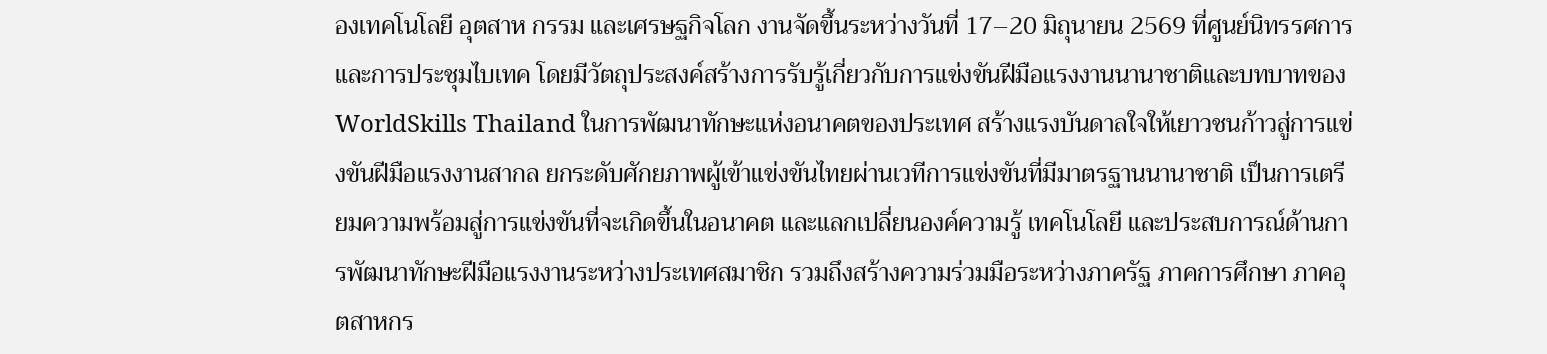องเทคโนโลยี อุตสาห กรรม และเศรษฐกิจโลก งานจัดขึ้นระหว่างวันที่ 17–20 มิถุนายน 2569 ที่ศูนย์นิทรรศการและการประชุมไบเทค โดยมีวัตถุประสงค์สร้างการรับรู้เกี่ยวกับการแข่งขันฝีมือแรงงานนานาชาติและบทบาทของ WorldSkills Thailand ในการพัฒนาทักษะแห่งอนาคตของประเทศ สร้างแรงบันดาลใจให้เยาวชนก้าวสู่การแข่งขันฝีมือแรงงานสากล ยกระดับศักยภาพผู้เข้าแข่งขันไทยผ่านเวทีการแข่งขันที่มีมาตรฐานนานาชาติ เป็นการเตรียมความพร้อมสู่การแข่งขันที่จะเกิดขึ้นในอนาคต และแลกเปลี่ยนองค์ความรู้ เทคโนโลยี และประสบการณ์ด้านการพัฒนาทักษะฝีมือแรงงานระหว่างประเทศสมาชิก รวมถึงสร้างความร่วมมือระหว่างภาครัฐ ภาคการศึกษา ภาคอุตสาหกร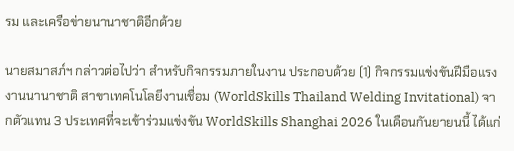รม และเครือข่ายนานาชาติอีกด้วย

นายสมาสภ์ฯ กล่าวต่อไปว่า สำหรับกิจกรรมภายในงาน ประกอบด้วย (1) กิจกรรมแข่งขันฝีมือแรงงานนานาชาติ สาขาเทคโนโลยีงานเชื่อม (WorldSkills Thailand Welding Invitational) จากตัวแทน 3 ประเทศที่จะเข้าร่วมแข่งขัน WorldSkills Shanghai 2026 ในเดือนกันยายนนี้ ได้แก่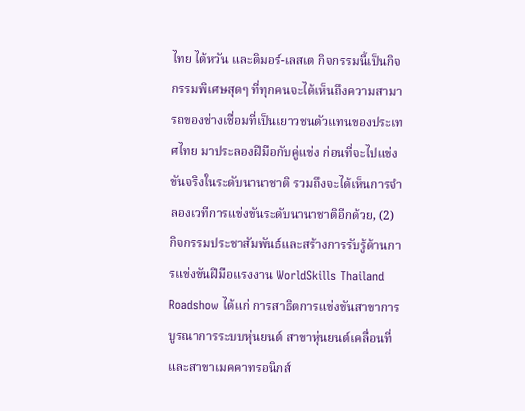ไทย ไต้หวัน และติมอร์-เลสเต กิจกรรมนี้เป็นกิจกรรมพิเศษสุดๆ ที่ทุกคนจะได้เห็นถึงความสามารถของช่างเชื่อมที่เป็นเยาวชนตัวแทนของประเทศไทย มาประลองฝีมือกับคู่แข่ง ก่อนที่จะไปแข่งขันจริงในระดับนานาชาติ รวมถึงจะได้เห็นการจำลองเวทีการแข่งขันระดับนานาชาติอีกด้วย, (2) กิจกรรมประชาสัมพันธ์และสร้างการรับรู้ด้านการแข่งขันฝีมือแรงงาน WorldSkills Thailand Roadshow ได้แก่ การสาธิตการแข่งขันสาขาการบูรณาการระบบหุ่นยนต์ สาขาหุ่นยนต์เคลื่อนที่ และสาขาเมคคาทรอนิกส์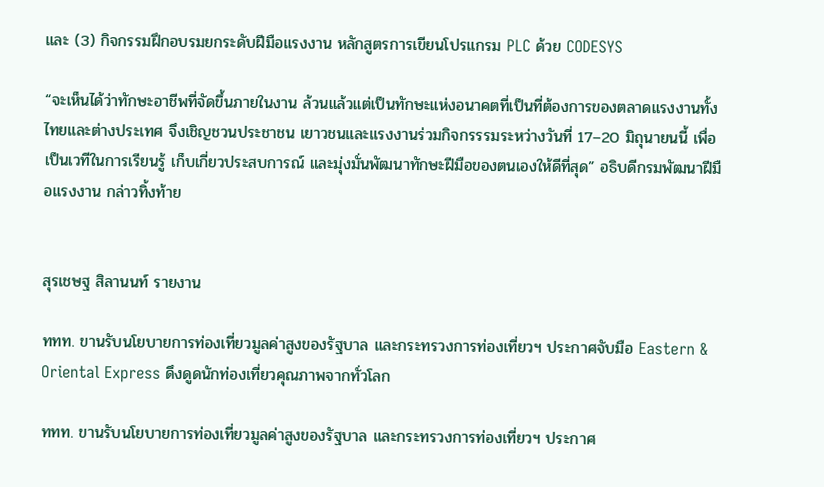และ (3) กิจกรรมฝึกอบรมยกระดับฝีมือแรงงาน หลักสูตรการเขียนโปรแกรม PLC ด้วย CODESYS

“จะเห็นได้ว่าทักษะอาชีพที่จัดขึ้นภายในงาน ล้วนแล้วแต่เป็นทักษะแห่งอนาคตที่เป็นที่ต้องการของตลาดแรงงานทั้งไทยและต่างประเทศ จึงเชิญชวนประชาชน เยาวชนและแรงงานร่วมกิจกรรรมระหว่างวันที่ 17–20 มิถุนายนนี้ เพื่อเป็นเวทีในการเรียนรู้ เก็บเกี่ยวประสบการณ์ และมุ่งมั่นพัฒนาทักษะฝีมือของตนเองให้ดีที่สุด” อธิบดีกรมพัฒนาฝีมือแรงงาน กล่าวทิ้งท้าย


สุรเชษฐ สิลานนท์ รายงาน

ททท. ขานรับนโยบายการท่องเที่ยวมูลค่าสูงของรัฐบาล และกระทรวงการท่องเที่ยวฯ ประกาศจับมือ Eastern & Oriental Express ดึงดูดนักท่องเที่ยวคุณภาพจากทั่วโลก

ททท. ขานรับนโยบายการท่องเที่ยวมูลค่าสูงของรัฐบาล และกระทรวงการท่องเที่ยวฯ ประกาศ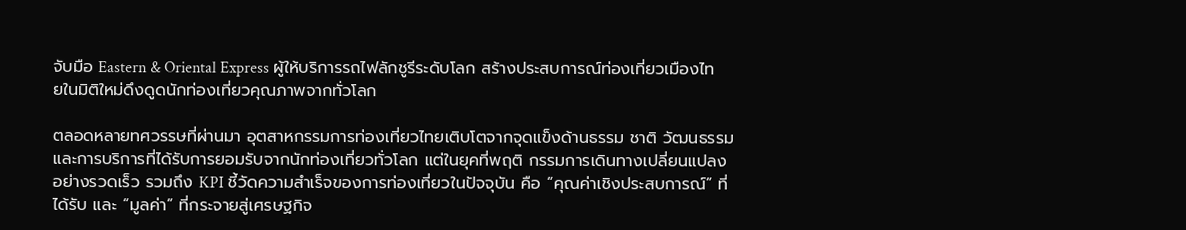จับมือ Eastern & Oriental Express ผู้ให้บริการรถไฟลักชูรีระดับโลก สร้างประสบการณ์ท่องเที่ยวเมืองไทยในมิติใหม่ดึงดูดนักท่องเที่ยวคุณภาพจากทั่วโลก

ตลอดหลายทศวรรษที่ผ่านมา อุตสาหกรรมการท่องเที่ยวไทยเติบโตจากจุดแข็งด้านธรรม ชาติ วัฒนธรรม และการบริการที่ได้รับการยอมรับจากนักท่องเที่ยวทั่วโลก แต่ในยุคที่พฤติ กรรมการเดินทางเปลี่ยนแปลงอย่างรวดเร็ว รวมถึง KPI ชี้วัดความสำเร็จของการท่องเที่ยวในปัจจุบัน คือ “คุณค่าเชิงประสบการณ์” ที่ได้รับ และ “มูลค่า” ที่กระจายสู่เศรษฐกิจ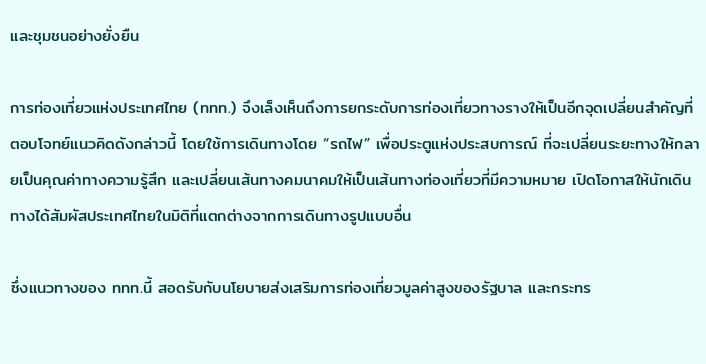และชุมชนอย่างยั่งยืน

การท่องเที่ยวแห่งประเทศไทย (ททท.) จึงเล็งเห็นถึงการยกระดับการท่องเที่ยวทางรางให้เป็นอีกจุดเปลี่ยนสำคัญที่ตอบโจทย์แนวคิดดังกล่าวนี้ โดยใช้การเดินทางโดย “รถไฟ” เพื่อประตูแห่งประสบการณ์ ที่จะเปลี่ยนระยะทางให้กลายเป็นคุณค่าทางความรู้สึก และเปลี่ยนเส้นทางคมนาคมให้เป็นเส้นทางท่องเที่ยวที่มีความหมาย เปิดโอกาสให้นักเดินทางได้สัมผัสประเทศไทยในมิติที่แตกต่างจากการเดินทางรูปแบบอื่น

ซึ่งแนวทางของ ททท.นี้ สอดรับกับนโยบายส่งเสริมการท่องเที่ยวมูลค่าสูงของรัฐบาล และกระทร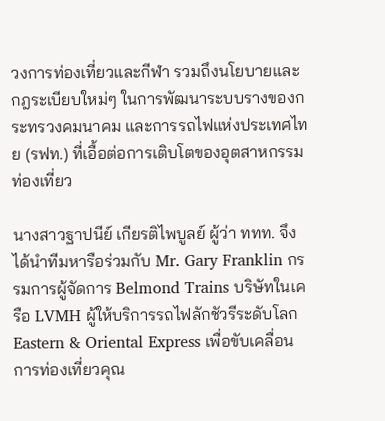วงการท่องเที่ยวและกีฬา รวมถึงนโยบายและกฎระเบียบใหม่ๆ ในการพัฒนาระบบรางของกระทรวงคมนาคม และการรถไฟแห่งประเทศไทย (รฟท.) ที่เอื้อต่อการเติบโตของอุตสาหกรรมท่องเที่ยว

นางสาวฐาปนีย์ เกียรติไพบูลย์ ผู้ว่า ททท. จึงได้นำทีมหารือร่วมกับ Mr. Gary Franklin กรรมการผู้จัดการ Belmond Trains บริษัทในเครือ LVMH ผู้ให้บริการรถไฟลักชัวรีระดับโลก Eastern & Oriental Express เพื่อขับเคลื่อนการท่องเที่ยวคุณ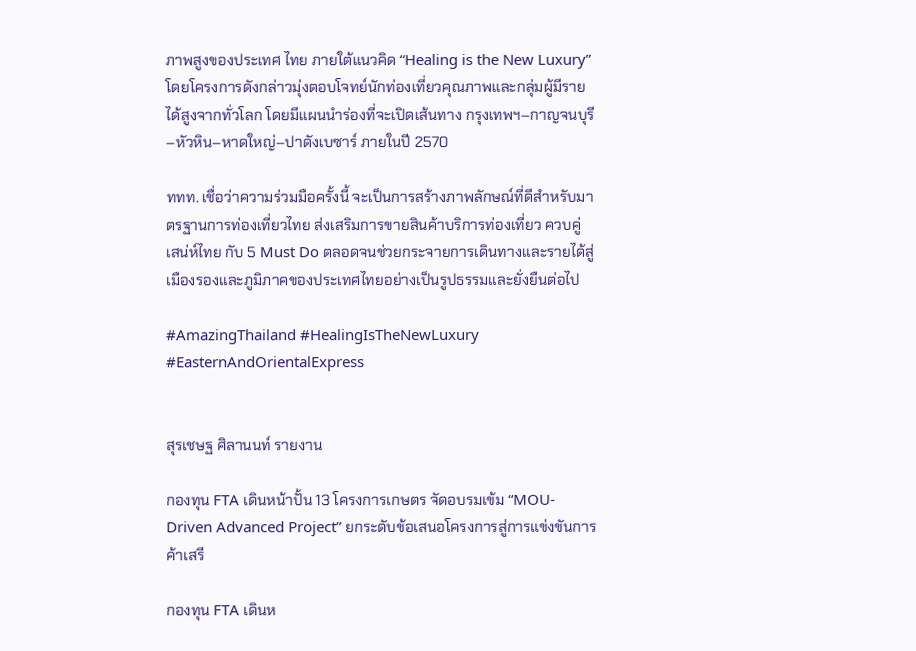ภาพสูงของประเทศ ไทย ภายใต้แนวคิด “Healing is the New Luxury” โดยโครงการดังกล่าวมุ่งตอบโจทย์นักท่องเที่ยวคุณภาพและกลุ่มผู้มีรายได้สูงจากทั่วโลก โดยมีแผนนำร่องที่จะเปิดเส้นทาง กรุงเทพฯ–กาญจนบุรี–หัวหิน–หาดใหญ่–ปาดังเบซาร์ ภายในปี 2570

ททท. เชื่อว่าความร่วมมือครั้งนี้ จะเป็นการสร้างภาพลักษณ์ที่ดีสำหรับมาตรฐานการท่องเที่ยวไทย ส่งเสริมการขายสินค้าบริการท่องเที่ยว ควบคู่ เสน่ห์ไทย กับ 5 Must Do ตลอดจนช่วยกระจายการเดินทางและรายได้สู่เมืองรองและภูมิภาคของประเทศไทยอย่างเป็นรูปธรรมและยั่งยืนต่อไป

#AmazingThailand #HealingIsTheNewLuxury #EasternAndOrientalExpress


สุรเชษฐ ศิลานนท์ รายงาน

กองทุน FTA เดินหน้าปั้น 13 โครงการเกษตร จัดอบรมเข้ม “MOU-Driven Advanced Project” ยกระดับข้อเสนอโครงการสู่การแข่งขันการค้าเสรี

กองทุน FTA เดินห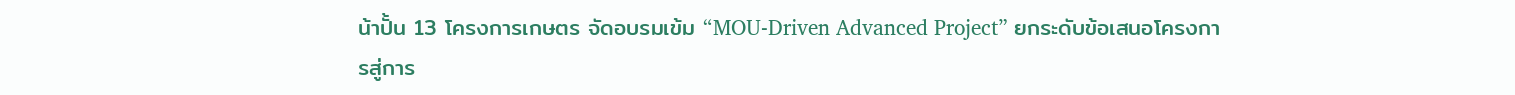น้าปั้น 13 โครงการเกษตร จัดอบรมเข้ม “MOU-Driven Advanced Project” ยกระดับข้อเสนอโครงการสู่การ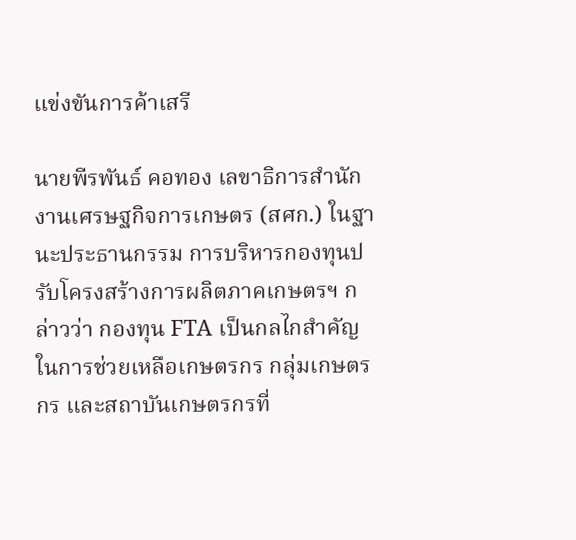แข่งขันการค้าเสรี

นายพีรพันธ์ คอทอง เลขาธิการสำนักงานเศรษฐกิจการเกษตร (สศก.) ในฐานะประธานกรรม การบริหารกองทุนปรับโครงสร้างการผลิตภาคเกษตรฯ กล่าวว่า กองทุน FTA เป็นกลไกสำคัญในการช่วยเหลือเกษตรกร กลุ่มเกษตรกร และสถาบันเกษตรกรที่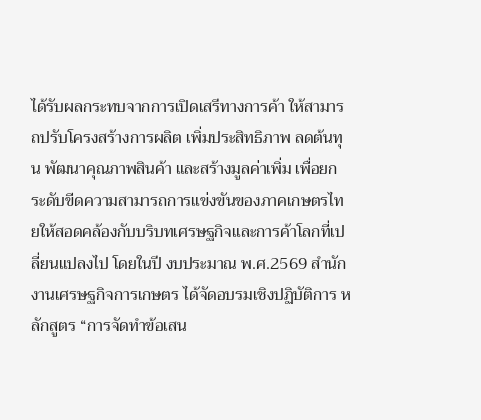ได้รับผลกระทบจากการเปิดเสรีทางการค้า ให้สามารถปรับโครงสร้างการผลิต เพิ่มประสิทธิภาพ ลดต้นทุน พัฒนาคุณภาพสินค้า และสร้างมูลค่าเพิ่ม เพื่อยกระดับขีดความสามารถการแข่งขันของภาคเกษตรไทยให้สอดคล้องกับบริบทเศรษฐกิจและการค้าโลกที่เปลี่ยนแปลงไป โดยในปี งบประมาณ พ.ศ.2569 สำนักงานเศรษฐกิจการเกษตร ได้จัดอบรมเชิงปฏิบัติการ หลักสูตร “การจัดทำข้อเสน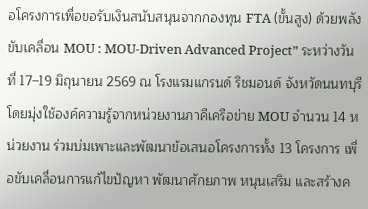อโครงการเพื่อขอรับเงินสนับสนุนจากกองทุน FTA (ขั้นสูง) ด้วยพลังขับเคลื่อน MOU : MOU-Driven Advanced Project” ระหว่างวันที่ 17–19 มิถุนายน 2569 ณ โรงแรมแกรนด์ ริชมอนด์ จังหวัดนนทบุรี โดยมุ่งใช้องค์ความรู้จากหน่วยงานภาคีเครือข่าย MOU จำนวน 14 หน่วยงาน ร่วมบ่มเพาะและพัฒนาข้อเสนอโครงการทั้ง 13 โครงการ เพื่อขับเคลื่อนการแก้ไขปัญหา พัฒนาศักยภาพ หนุนเสริม และสร้างค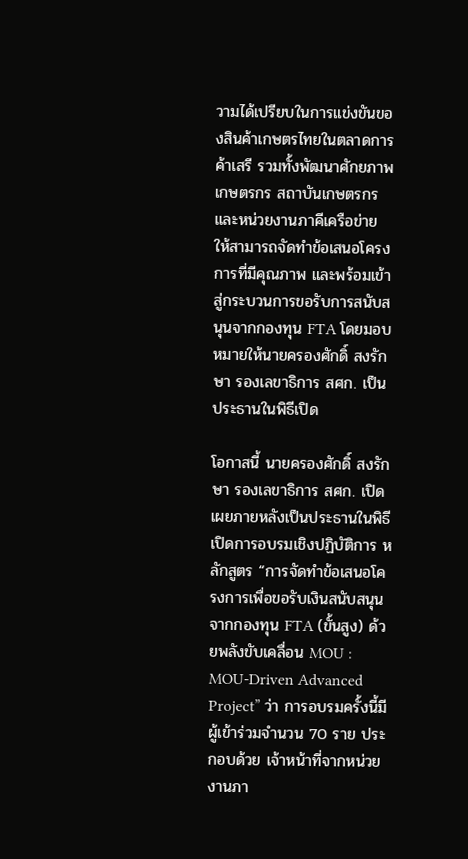วามได้เปรียบในการแข่งขันของสินค้าเกษตรไทยในตลาดการค้าเสรี รวมทั้งพัฒนาศักยภาพเกษตรกร สถาบันเกษตรกร และหน่วยงานภาคีเครือข่าย ให้สามารถจัดทำข้อเสนอโครงการที่มีคุณภาพ และพร้อมเข้าสู่กระบวนการขอรับการสนับสนุนจากกองทุน FTA โดยมอบหมายให้นายครองศักดิ์ สงรักษา รองเลขาธิการ สศก. เป็นประธานในพิธีเปิด

โอกาสนี้ นายครองศักดิ์ สงรักษา รองเลขาธิการ สศก. เปิดเผยภายหลังเป็นประธานในพิธีเปิดการอบรมเชิงปฏิบัติการ หลักสูตร “การจัดทำข้อเสนอโครงการเพื่อขอรับเงินสนับสนุนจากกองทุน FTA (ขั้นสูง) ด้วยพลังขับเคลื่อน MOU : MOU-Driven Advanced Project” ว่า การอบรมครั้งนี้มีผู้เข้าร่วมจำนวน 70 ราย ประกอบด้วย เจ้าหน้าที่จากหน่วยงานภา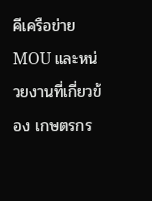คีเครือข่าย MOU และหน่วยงานที่เกี่ยวข้อง เกษตรกร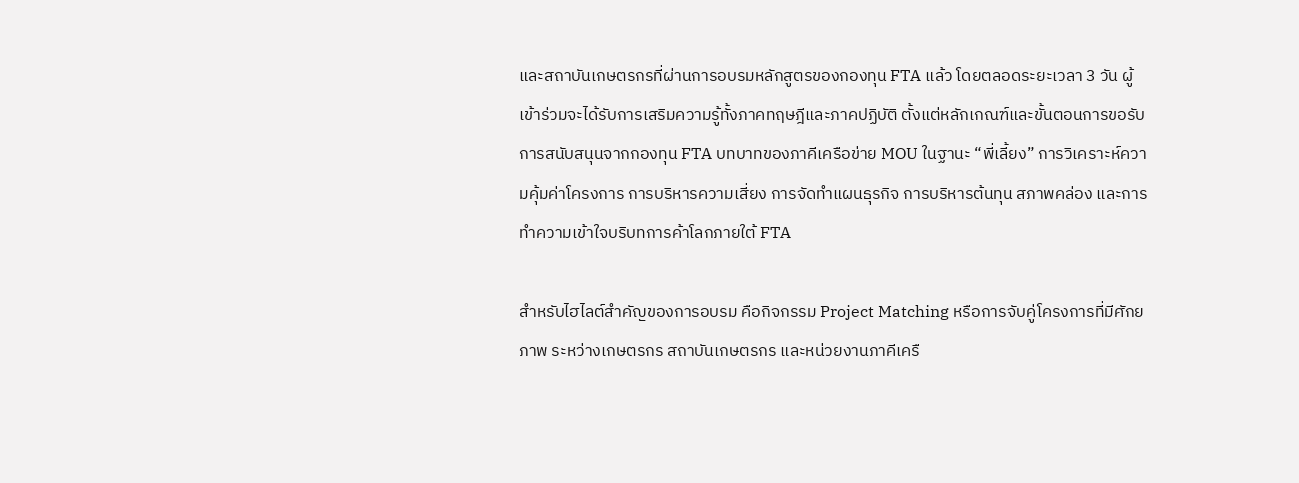และสถาบันเกษตรกรที่ผ่านการอบรมหลักสูตรของกองทุน FTA แล้ว โดยตลอดระยะเวลา 3 วัน ผู้เข้าร่วมจะได้รับการเสริมความรู้ทั้งภาคทฤษฎีและภาคปฏิบัติ ตั้งแต่หลักเกณฑ์และขั้นตอนการขอรับการสนับสนุนจากกองทุน FTA บทบาทของภาคีเครือข่าย MOU ในฐานะ “พี่เลี้ยง” การวิเคราะห์ความคุ้มค่าโครงการ การบริหารความเสี่ยง การจัดทำแผนธุรกิจ การบริหารต้นทุน สภาพคล่อง และการทำความเข้าใจบริบทการค้าโลกภายใต้ FTA

สำหรับไฮไลต์สำคัญของการอบรม คือกิจกรรม Project Matching หรือการจับคู่โครงการที่มีศักยภาพ ระหว่างเกษตรกร สถาบันเกษตรกร และหน่วยงานภาคีเครื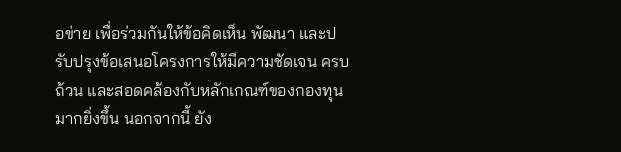อข่าย เพื่อร่วมกันให้ข้อคิดเห็น พัฒนา และปรับปรุงข้อเสนอโครงการให้มีความชัดเจน ครบถ้วน และสอดคล้องกับหลักเกณฑ์ของกองทุนมากยิ่งขึ้น นอกจากนี้ ยัง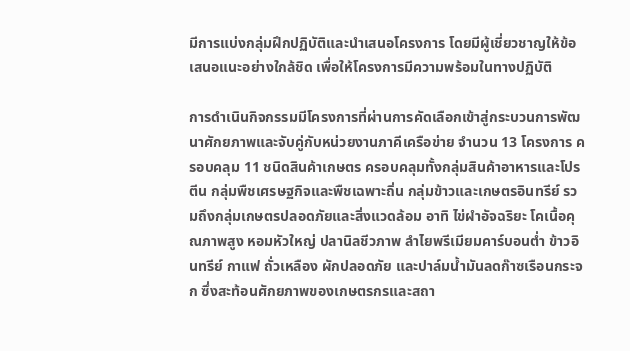มีการแบ่งกลุ่มฝึกปฏิบัติและนำเสนอโครงการ โดยมีผู้เชี่ยวชาญให้ข้อเสนอแนะอย่างใกล้ชิด เพื่อให้โครงการมีความพร้อมในทางปฏิบัติ

การดำเนินกิจกรรมมีโครงการที่ผ่านการคัดเลือกเข้าสู่กระบวนการพัฒนาศักยภาพและจับคู่กับหน่วยงานภาคีเครือข่าย จำนวน 13 โครงการ ครอบคลุม 11 ชนิดสินค้าเกษตร ครอบคลุมทั้งกลุ่มสินค้าอาหารและโปรตีน กลุ่มพืชเศรษฐกิจและพืชเฉพาะถิ่น กลุ่มข้าวและเกษตรอินทรีย์ รวมถึงกลุ่มเกษตรปลอดภัยและสิ่งแวดล้อม อาทิ ไข่ผำอัจฉริยะ โคเนื้อคุณภาพสูง หอมหัวใหญ่ ปลานิลชีวภาพ ลำไยพรีเมียมคาร์บอนต่ำ ข้าวอินทรีย์ กาแฟ ถั่วเหลือง ผักปลอดภัย และปาล์มน้ำมันลดก๊าซเรือนกระจก ซึ่งสะท้อนศักยภาพของเกษตรกรและสถา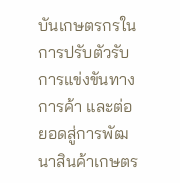บันเกษตรกรในการปรับตัวรับการแข่งขันทางการค้า และต่อยอดสู่การพัฒนาสินค้าเกษตร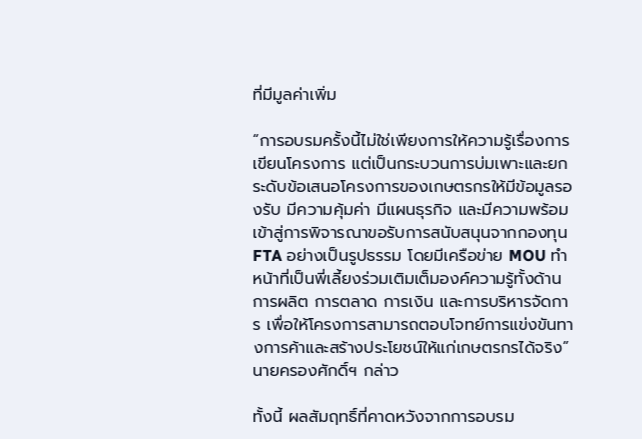ที่มีมูลค่าเพิ่ม

“การอบรมครั้งนี้ไม่ใช่เพียงการให้ความรู้เรื่องการเขียนโครงการ แต่เป็นกระบวนการบ่มเพาะและยกระดับข้อเสนอโครงการของเกษตรกรให้มีข้อมูลรองรับ มีความคุ้มค่า มีแผนธุรกิจ และมีความพร้อมเข้าสู่การพิจารณาขอรับการสนับสนุนจากกองทุน FTA อย่างเป็นรูปธรรม โดยมีเครือข่าย MOU ทำหน้าที่เป็นพี่เลี้ยงร่วมเติมเต็มองค์ความรู้ทั้งด้านการผลิต การตลาด การเงิน และการบริหารจัดการ เพื่อให้โครงการสามารถตอบโจทย์การแข่งขันทางการค้าและสร้างประโยชน์ให้แก่เกษตรกรได้จริง” นายครองศักดิ์ฯ กล่าว

ทั้งนี้ ผลสัมฤทธิ์ที่คาดหวังจากการอบรม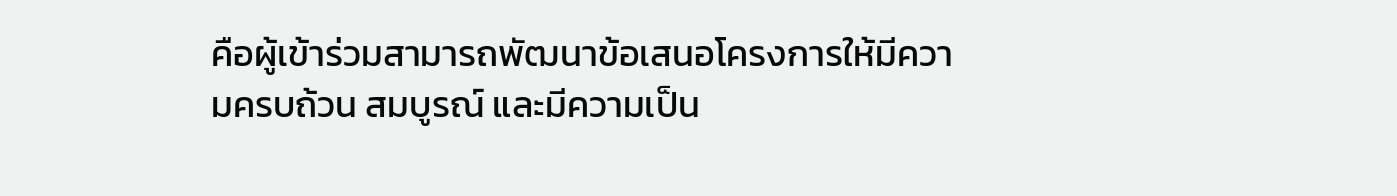คือผู้เข้าร่วมสามารถพัฒนาข้อเสนอโครงการให้มีความครบถ้วน สมบูรณ์ และมีความเป็น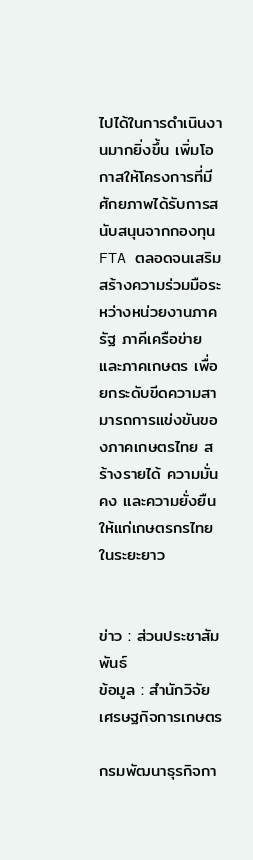ไปได้ในการดำเนินงานมากยิ่งขึ้น เพิ่มโอกาสให้โครงการที่มีศักยภาพได้รับการสนับสนุนจากกองทุน FTA ตลอดจนเสริมสร้างความร่วมมือระหว่างหน่วยงานภาครัฐ ภาคีเครือข่าย และภาคเกษตร เพื่อยกระดับขีดความสามารถการแข่งขันของภาคเกษตรไทย สร้างรายได้ ความมั่นคง และความยั่งยืนให้แก่เกษตรกรไทยในระยะยาว


ข่าว : ส่วนประชาสัมพันธ์
ข้อมูล : สำนักวิจัยเศรษฐกิจการเกษตร

กรมพัฒนาธุรกิจกา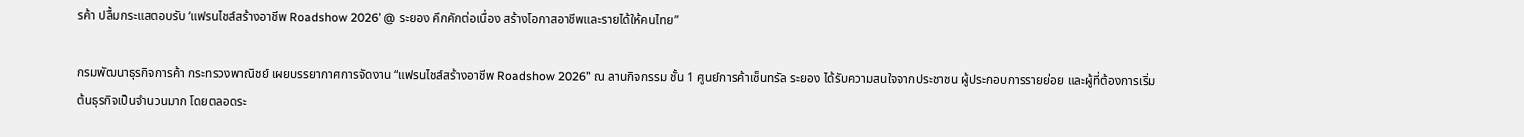รค้า ปลื้มกระแสตอบรับ ‘แฟรนไชส์สร้างอาชีพ Roadshow 2026’ @ ระยอง คึกคักต่อเนื่อง สร้างโอกาสอาชีพและรายได้ให้คนไทย”

กรมพัฒนาธุรกิจการค้า กระทรวงพาณิชย์ เผยบรรยากาศการจัดงาน “แฟรนไชส์สร้างอาชีพ Roadshow 2026” ณ ลานกิจกรรม ชั้น 1 ศูนย์การค้าเซ็นทรัล ระยอง ได้รับความสนใจจากประชาชน ผู้ประกอบการรายย่อย และผู้ที่ต้องการเริ่มต้นธุรกิจเป็นจำนวนมาก โดยตลอดระ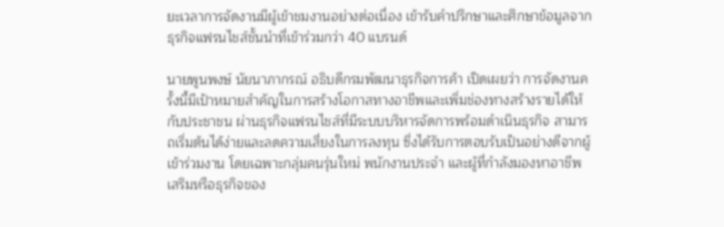ยะเวลาการจัดงานมีผู้เข้าชมงานอย่างต่อเนื่อง เข้ารับคำปรึกษาและศึกษาข้อมูลจากธุรกิจแฟรนไชส์ชั้นนำที่เข้าร่วมกว่า 40 แบรนด์

นายพูนพงษ์ นัยนาภากรณ์ อธิบดีกรมพัฒนาธุรกิจการค้า เปิดเผยว่า การจัดงานครั้งนี้มีเป้าหมายสำคัญในการสร้างโอกาสทางอาชีพและเพิ่มช่องทางสร้างรายได้ให้กับประชาชน ผ่านธุรกิจแฟรนไชส์ที่มีระบบบริหารจัดการพร้อมดำเนินธุรกิจ สามารถเริ่มต้นได้ง่ายและลดความเสี่ยงในการลงทุน ซึ่งได้รับการตอบรับเป็นอย่างดีจากผู้เข้าร่วมงาน โดยเฉพาะกลุ่มคนรุ่นใหม่ พนักงานประจำ และผู้ที่กำลังมองหาอาชีพเสริมหรือธุรกิจของ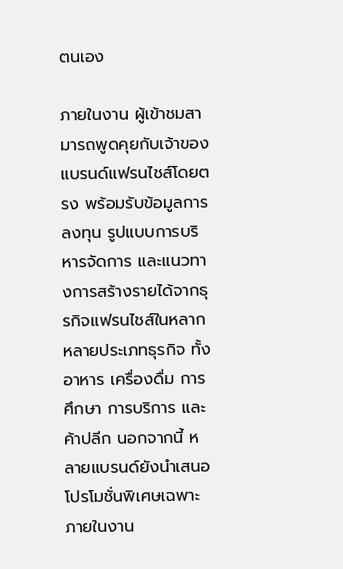ตนเอง

ภายในงาน ผู้เข้าชมสามารถพูดคุยกับเจ้าของแบรนด์แฟรนไชส์โดยตรง พร้อมรับข้อมูลการลงทุน รูปแบบการบริหารจัดการ และแนวทางการสร้างรายได้จากธุรกิจแฟรนไชส์ในหลากหลายประเภทธุรกิจ ทั้งอาหาร เครื่องดื่ม การศึกษา การบริการ และค้าปลีก นอกจากนี้ หลายแบรนด์ยังนำเสนอโปรโมชั่นพิเศษเฉพาะภายในงาน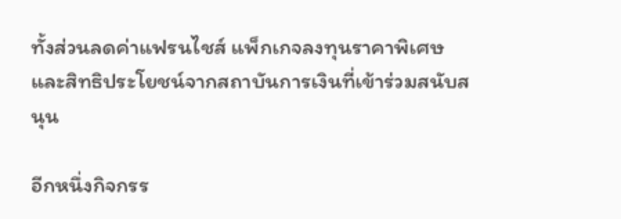ทั้งส่วนลดค่าแฟรนไชส์ แพ็กเกจลงทุนราคาพิเศษ และสิทธิประโยชน์จากสถาบันการเงินที่เข้าร่วมสนับสนุน

อีกหนึ่งกิจกรร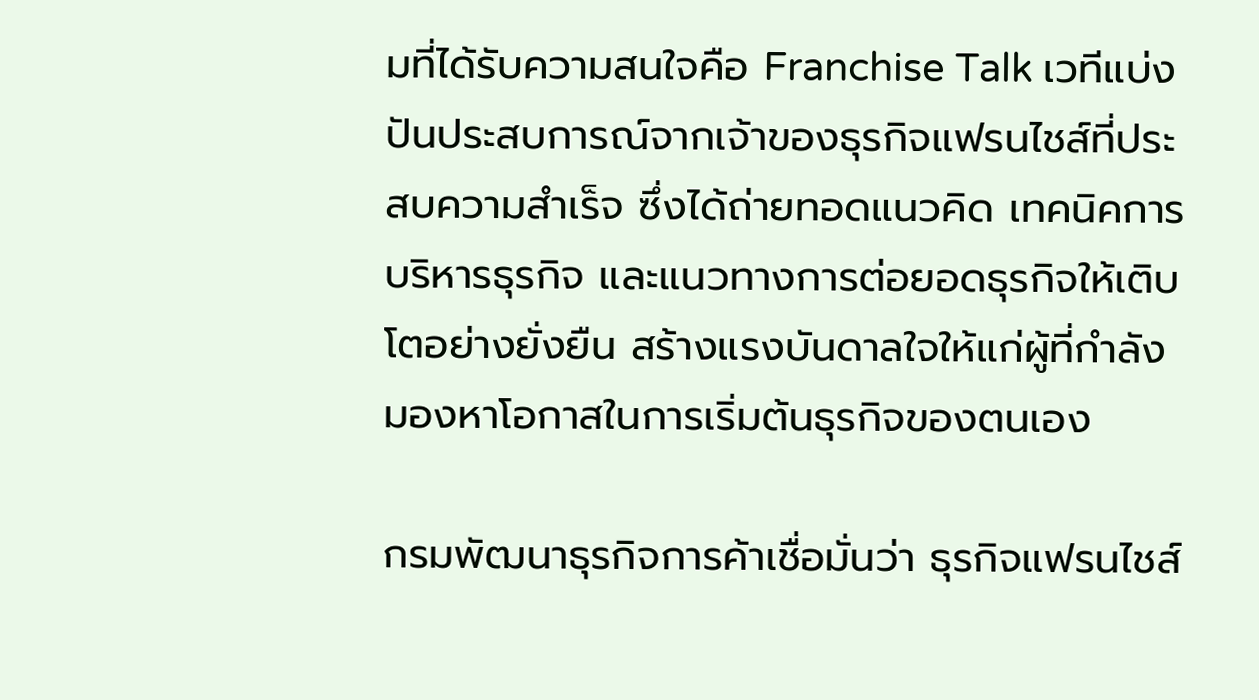มที่ได้รับความสนใจคือ Franchise Talk เวทีแบ่งปันประสบการณ์จากเจ้าของธุรกิจแฟรนไชส์ที่ประสบความสำเร็จ ซึ่งได้ถ่ายทอดแนวคิด เทคนิคการบริหารธุรกิจ และแนวทางการต่อยอดธุรกิจให้เติบโตอย่างยั่งยืน สร้างแรงบันดาลใจให้แก่ผู้ที่กำลังมองหาโอกาสในการเริ่มต้นธุรกิจของตนเอง

กรมพัฒนาธุรกิจการค้าเชื่อมั่นว่า ธุรกิจแฟรนไชส์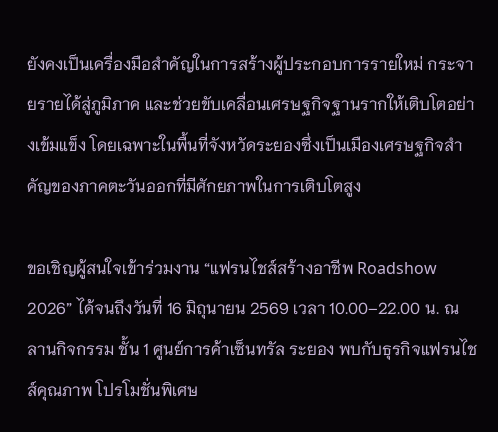ยังคงเป็นเครื่องมือสำคัญในการสร้างผู้ประกอบการรายใหม่ กระจายรายได้สู่ภูมิภาค และช่วยขับเคลื่อนเศรษฐกิจฐานรากให้เติบโตอย่างเข้มแข็ง โดยเฉพาะในพื้นที่จังหวัดระยองซึ่งเป็นเมืองเศรษฐกิจสำคัญของภาคตะวันออกที่มีศักยภาพในการเติบโตสูง

ขอเชิญผู้สนใจเข้าร่วมงาน “แฟรนไชส์สร้างอาชีพ Roadshow 2026” ได้จนถึงวันที่ 16 มิถุนายน 2569 เวลา 10.00–22.00 น. ณ ลานกิจกรรม ชั้น 1 ศูนย์การค้าเซ็นทรัล ระยอง พบกับธุรกิจแฟรนไชส์คุณภาพ โปรโมชั่นพิเศษ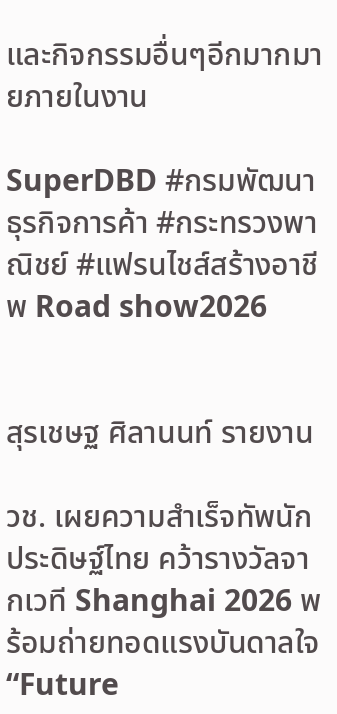และกิจกรรมอื่นๆอีกมากมายภายในงาน

SuperDBD #กรมพัฒนาธุรกิจการค้า #กระทรวงพาณิชย์ #แฟรนไชส์สร้างอาชีพ Road show2026


สุรเชษฐ ศิลานนท์ รายงาน

วช. เผยความสำเร็จทัพนักประดิษฐ์ไทย คว้ารางวัลจากเวที Shanghai 2026 พร้อมถ่ายทอดแรงบันดาลใจ “Future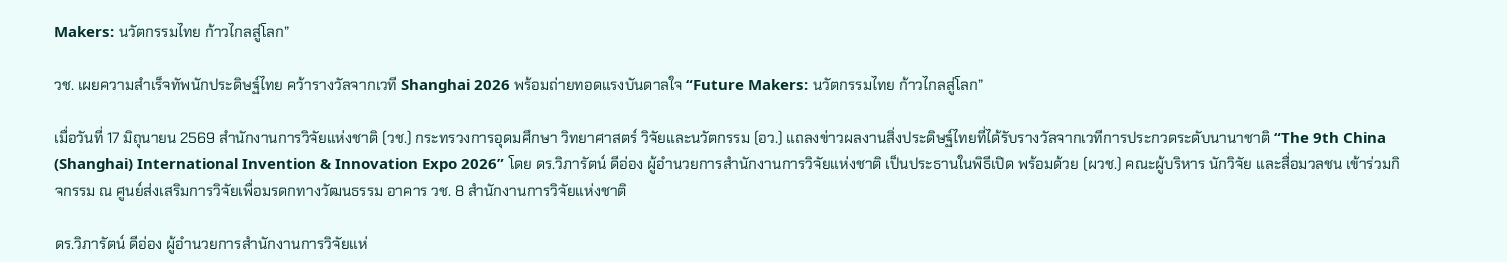Makers: นวัตกรรมไทย ก้าวไกลสู่โลก”

วช. เผยความสำเร็จทัพนักประดิษฐ์ไทย คว้ารางวัลจากเวที Shanghai 2026 พร้อมถ่ายทอดแรงบันดาลใจ “Future Makers: นวัตกรรมไทย ก้าวไกลสู่โลก”

เมื่อวันที่ 17 มิถุนายน 2569 สำนักงานการวิจัยแห่งชาติ (วช.) กระทรวงการอุดมศึกษา วิทยาศาสตร์ วิจัยและนวัตกรรม (อว.) แถลงข่าวผลงานสิ่งประดิษฐ์ไทยที่ได้รับรางวัลจากเวทีการประกวดระดับนานาชาติ “The 9th China (Shanghai) International Invention & Innovation Expo 2026” โดย ดร.วิภารัตน์ ดีอ่อง ผู้อำนวยการสำนักงานการวิจัยแห่งชาติ เป็นประธานในพิธีเปิด พร้อมด้วย (ผวช.) คณะผู้บริหาร นักวิจัย และสื่อมวลชน เข้าร่วมกิจกรรม ณ ศูนย์ส่งเสริมการวิจัยเพื่อมรดกทางวัฒนธรรม อาคาร วช. 8 สำนักงานการวิจัยแห่งชาติ

ดร.วิภารัตน์ ดีอ่อง ผู้อำนวยการสำนักงานการวิจัยแห่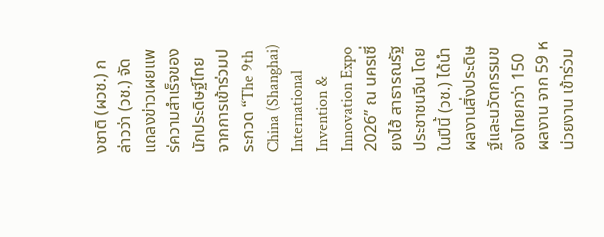งชาติ (ผวช.) กล่าวว่า (วช.) จัดแถลงข่าวเผยแพร่ความสำเร็จของนักประดิษฐ์ไทยจากการเข้าร่วมประกวด “The 9th China (Shanghai) International Invention & Innovation Expo 2026” ณ นครเซี่ยงไฮ้ สาธารณรัฐประชาชนจีน โดยในปีนี้ (วช.) ได้นำผลงานสิ่งประดิษฐ์และนวัตกรรมของไทยกว่า 150 ผลงาน จาก 59 หน่วยงาน เข้าร่วม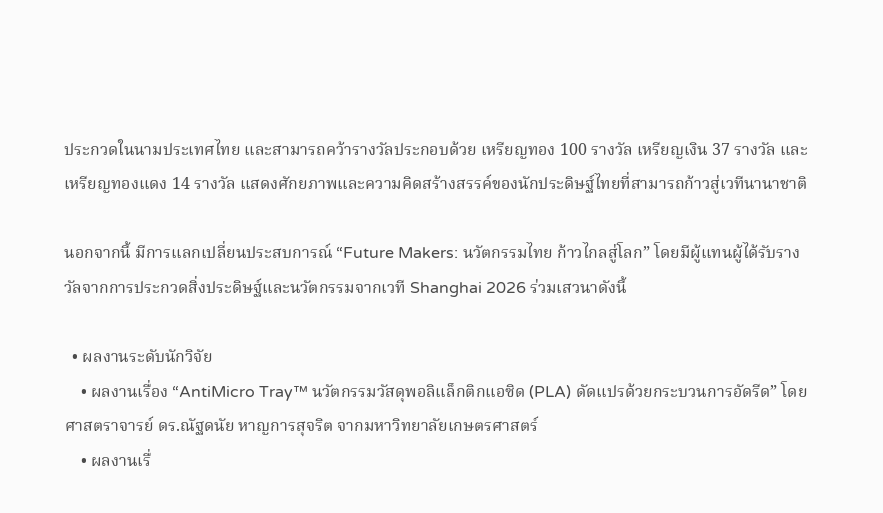ประกวดในนามประเทศไทย และสามารถคว้ารางวัลประกอบด้วย เหรียญทอง 100 รางวัล เหรียญเงิน 37 รางวัล และเหรียญทองแดง 14 รางวัล แสดงศักยภาพและความคิดสร้างสรรค์ของนักประดิษฐ์ไทยที่สามารถก้าวสู่เวทีนานาชาติ

นอกจากนี้ มีการแลกเปลี่ยนประสบการณ์ “Future Makers: นวัตกรรมไทย ก้าวไกลสู่โลก” โดยมีผู้แทนผู้ได้รับรางวัลจากการประกวดสิ่งประดิษฐ์และนวัตกรรมจากเวที Shanghai 2026 ร่วมเสวนาดังนี้

  • ผลงานระดับนักวิจัย
    • ผลงานเรื่อง “AntiMicro Tray™ นวัตกรรมวัสดุพอลิแล็กติกแอซิด (PLA) ดัดแปรด้วยกระบวนการอัดรีด” โดย ศาสตราจารย์ ดร.ณัฐดนัย หาญการสุจริต จากมหาวิทยาลัยเกษตรศาสตร์
    • ผลงานเรื่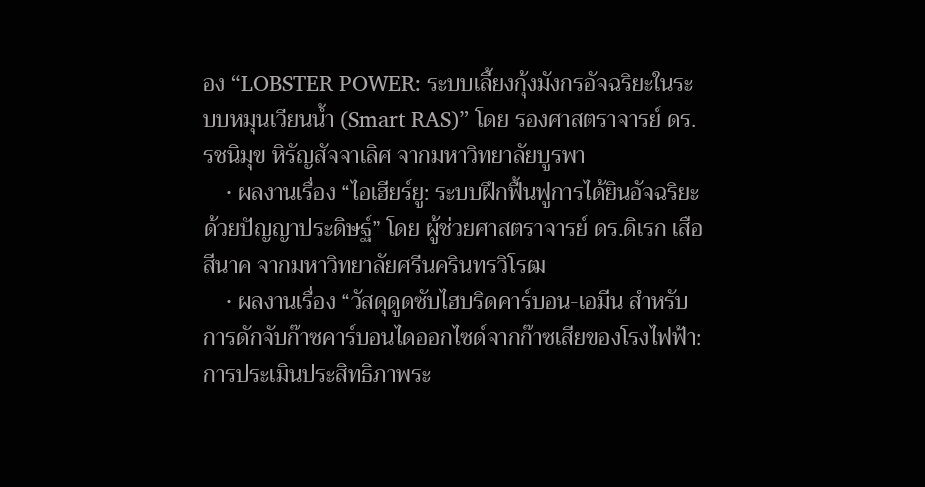อง “LOBSTER POWER: ระบบเลี้ยงกุ้งมังกรอัจฉริยะในระบบหมุนเวียนน้ำ (Smart RAS)” โดย รองศาสตราจารย์ ดร.รชนิมุข หิรัญสัจจาเลิศ จากมหาวิทยาลัยบูรพา
    • ผลงานเรื่อง “ไอเฮียร์ยู: ระบบฝึกฟื้นฟูการได้ยินอัจฉริยะด้วยปัญญาประดิษฐ์” โดย ผู้ช่วยศาสตราจารย์ ดร.ดิเรก เสือสีนาค จากมหาวิทยาลัยศรีนครินทรวิโรฒ
    • ผลงานเรื่อง “วัสดุดูดซับไฮบริดคาร์บอน-เอมีน สำหรับการดักจับก๊าซคาร์บอนไดออกไซด์จากก๊าซเสียของโรงไฟฟ้า: การประเมินประสิทธิภาพระ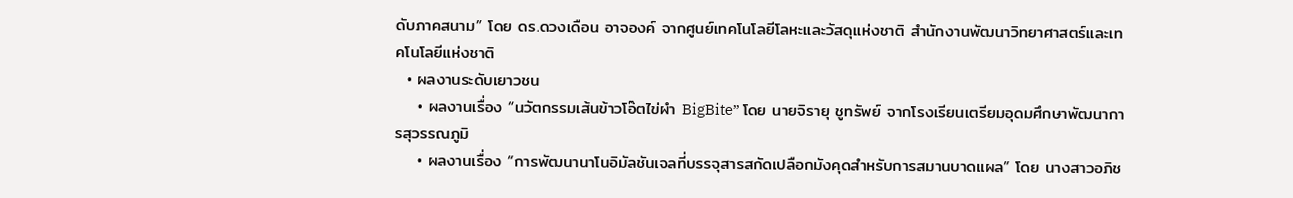ดับภาคสนาม” โดย ดร.ดวงเดือน อาจองค์ จากศูนย์เทคโนโลยีโลหะและวัสดุแห่งชาติ สำนักงานพัฒนาวิทยาศาสตร์และเทคโนโลยีแห่งชาติ
  • ผลงานระดับเยาวชน
    • ผลงานเรื่อง “นวัตกรรมเส้นข้าวโอ๊ตไข่ผำ BigBite” โดย นายจิรายุ ชูทรัพย์ จากโรงเรียนเตรียมอุดมศึกษาพัฒนาการสุวรรณภูมิ
    • ผลงานเรื่อง “การพัฒนานาโนอิมัลชันเจลที่บรรจุสารสกัดเปลือกมังคุดสำหรับการสมานบาดแผล” โดย นางสาวอภิช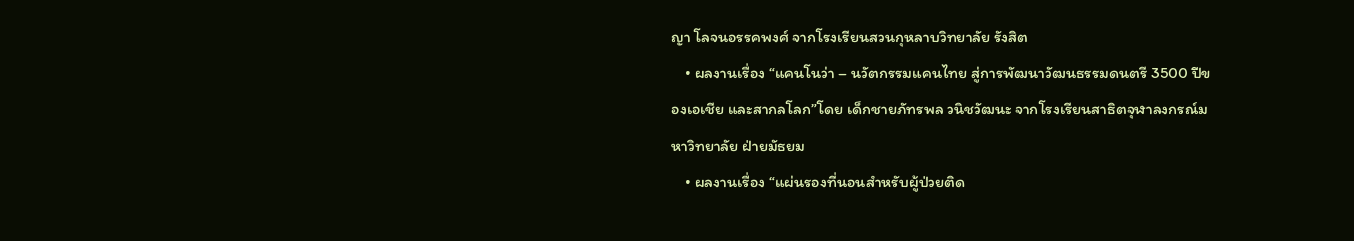ญา โลจนอรรคพงศ์ จากโรงเรียนสวนกุหลาบวิทยาลัย รังสิต
    • ผลงานเรื่อง “แคนโนว่า – นวัตกรรมแคนไทย สู่การพัฒนาวัฒนธรรมดนตรี 3500 ปีของเอเชีย และสากลโลก”โดย เด็กชายภัทรพล วนิชวัฒนะ จากโรงเรียนสาธิตจุฬาลงกรณ์มหาวิทยาลัย ฝ่ายมัธยม
    • ผลงานเรื่อง “แผ่นรองที่นอนสำหรับผู้ป่วยติด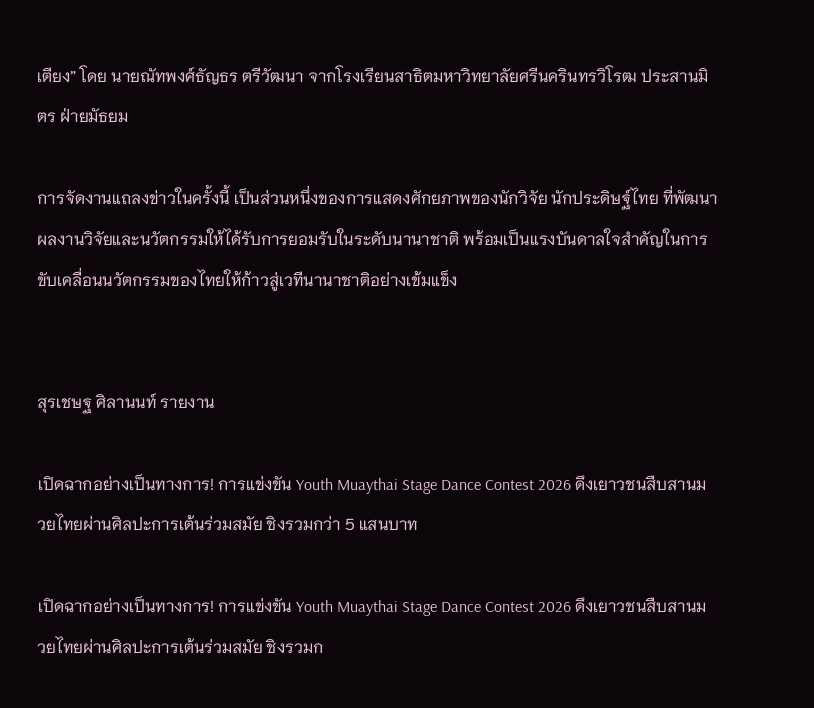เตียง” โดย นายณัทพงศ์ธัญธร ตรีวัฒนา จากโรงเรียนสาธิตมหาวิทยาลัยศรีนครินทรวิโรฒ ประสานมิตร ฝ่ายมัธยม

การจัดงานแถลงข่าวในครั้งนี้ เป็นส่วนหนึ่งของการแสดงศักยภาพของนักวิจัย นักประดิษฐ์ไทย ที่พัฒนาผลงานวิจัยและนวัตกรรมให้ได้รับการยอมรับในระดับนานาชาติ พร้อมเป็นแรงบันดาลใจสำคัญในการขับเคลื่อนนวัตกรรมของไทยให้ก้าวสู่เวทีนานาชาติอย่างเข้มแข็ง


สุรเชษฐ ศิลานนท์ รายงาน

เปิดฉากอย่างเป็นทางการ! การแข่งขัน Youth Muaythai Stage Dance Contest 2026 ดึงเยาวชนสืบสานมวยไทยผ่านศิลปะการเต้นร่วมสมัย ชิงรวมกว่า 5 แสนบาท

เปิดฉากอย่างเป็นทางการ! การแข่งขัน Youth Muaythai Stage Dance Contest 2026 ดึงเยาวชนสืบสานมวยไทยผ่านศิลปะการเต้นร่วมสมัย ชิงรวมก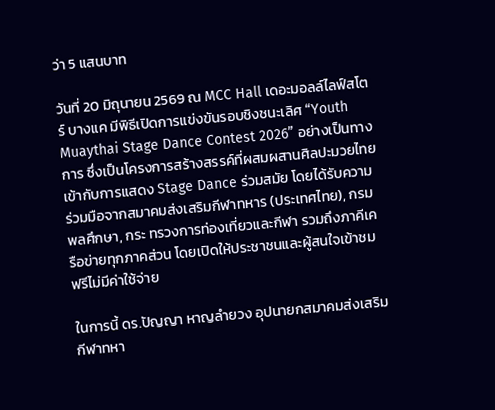ว่า 5 แสนบาท

วันที่ 20 มิถุนายน 2569 ณ MCC Hall เดอะมอลล์ไลฟ์สโตร์ บางแค มีพิธีเปิดการแข่งขันรอบชิงชนะเลิศ “Youth Muaythai Stage Dance Contest 2026” อย่างเป็นทางการ ซึ่งเป็นโครงการสร้างสรรค์ที่ผสมผสานศิลปะมวยไทยเข้ากับการแสดง Stage Dance ร่วมสมัย โดยได้รับความร่วมมือจากสมาคมส่งเสริมกีฬาทหาร (ประเทศไทย), กรมพลศึกษา, กระ ทรวงการท่องเที่ยวและกีฬา รวมถึงภาคีเครือข่ายทุกภาคส่วน โดยเปิดให้ประชาชนและผู้สนใจเข้าชมฟรีไม่มีค่าใช้จ่าย

ในการนี้ ดร.ปัญญา หาญลำยวง อุปนายกสมาคมส่งเสริมกีฬาทหา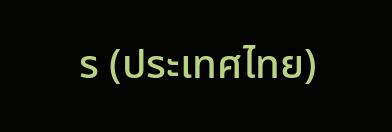ร (ประเทศไทย)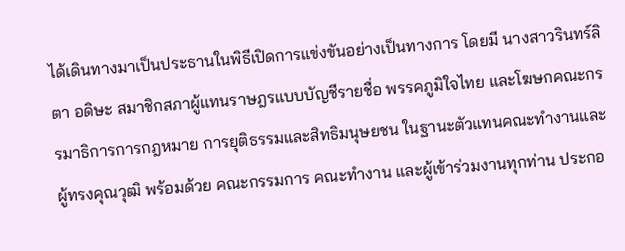ได้เดินทางมาเป็นประธานในพิธีเปิดการแข่งขันอย่างเป็นทางการ โดยมี นางสาวรินทร์ลิตา อดิษะ สมาชิกสภาผู้แทนราษฎรแบบบัญชีรายชื่อ พรรคภูมิใจไทย และโฆษกคณะกรรมาธิการการกฎหมาย การยุติธรรมและสิทธิมนุษยชน ในฐานะตัวแทนคณะทำงานและผู้ทรงคุณวุฒิ พร้อมด้วย คณะกรรมการ คณะทำงาน และผู้เข้าร่วมงานทุกท่าน ประกอ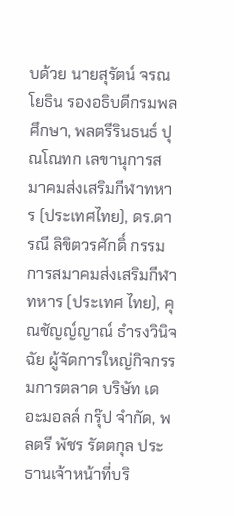บด้วย นายสุรัตน์ จรณโยธิน รองอธิบดีกรมพลศึกษา, พลตรีรินธนธ์ ปุณโณทก เลขานุการสมาคมส่งเสริมกีฬาทหาร (ประเทศไทย), ดร.ดารณี ลิขิตวรศักดิ์ กรรมการสมาคมส่งเสริมกีฬาทหาร (ประเทศ ไทย), คุณชัญญ์ญาณ์ ธำรงวินิจฉัย ผู้จัดการใหญ่กิจกรรมการตลาด บริษัท เดอะมอลล์ กรุ๊ป จำกัด, พลตรี พัชร รัตตกุล ประธานเจ้าหน้าที่บริ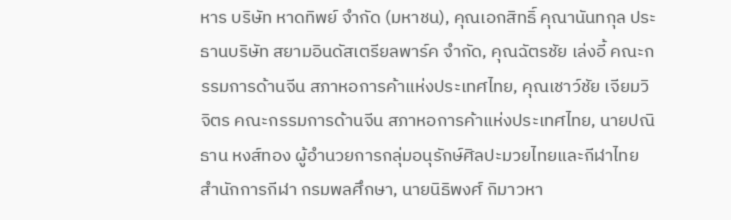หาร บริษัท หาดทิพย์ จำกัด (มหาชน), คุณเอกสิทธิ์ คุณานันทกุล ประธานบริษัท สยามอินดัสเตรียลพาร์ค จำกัด, คุณฉัตรชัย เล่งอี้ คณะกรรมการด้านจีน สภาหอการค้าแห่งประเทศไทย, คุณเชาว์ชัย เจียมวิจิตร คณะกรรมการด้านจีน สภาหอการค้าแห่งประเทศไทย, นายปณิธาน หงส์ทอง ผู้อำนวยการกลุ่มอนุรักษ์ศิลปะมวยไทยและกีฬาไทย สำนักการกีฬา กรมพลศึกษา, นายนิธิพงศ์ กิมาวหา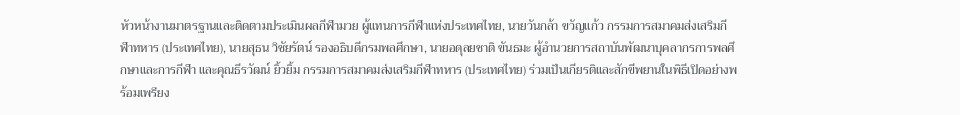หัวหน้างานมาตรฐานและติดตามประเมินผลกีฬามวย ผู้แทนการกีฬาแห่งประเทศไทย, นายวันกล้า ขวัญแก้ว กรรมการสมาคมส่งเสริมกีฬาทหาร (ประเทศไทย), นายสุธน วิชัยรัตน์ รองอธิบดีกรมพลศึกษา, นายอดุลยชาติ ขันธมะ ผู้อำนวยการสถาบันพัฒนาบุคลากรการพลศึกษาและการกีฬา และคุณธีรวัฒน์ ยิ้วยิ้ม กรรมการสมาคมส่งเสริมกีฬาทหาร (ประเทศไทย) ร่วมเป็นเกียรติและสักขีพยานในพิธีเปิดอย่างพร้อมเพรียง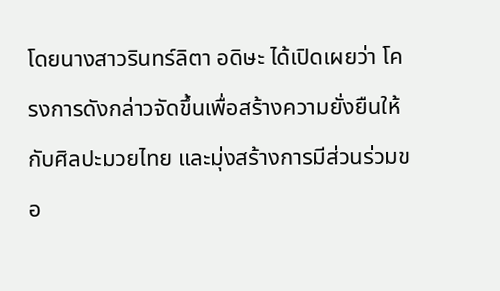โดยนางสาวรินทร์ลิตา อดิษะ ได้เปิดเผยว่า โครงการดังกล่าวจัดขึ้นเพื่อสร้างความยั่งยืนให้กับศิลปะมวยไทย และมุ่งสร้างการมีส่วนร่วมขอ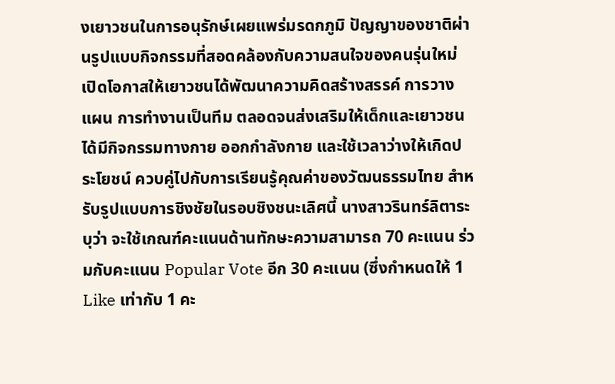งเยาวชนในการอนุรักษ์เผยแพร่มรดกภูมิ ปัญญาของชาติผ่านรูปแบบกิจกรรมที่สอดคล้องกับความสนใจของคนรุ่นใหม่ เปิดโอกาสให้เยาวชนได้พัฒนาความคิดสร้างสรรค์ การวางแผน การทำงานเป็นทีม ตลอดจนส่งเสริมให้เด็กและเยาวชนได้มีกิจกรรมทางกาย ออกกำลังกาย และใช้เวลาว่างให้เกิดประโยชน์ ควบคู่ไปกับการเรียนรู้คุณค่าของวัฒนธรรมไทย สำหรับรูปแบบการชิงชัยในรอบชิงชนะเลิศนี้ นางสาวรินทร์ลิตาระบุว่า จะใช้เกณฑ์คะแนนด้านทักษะความสามารถ 70 คะแนน ร่วมกับคะแนน Popular Vote อีก 30 คะแนน (ซึ่งกำหนดให้ 1 Like เท่ากับ 1 คะ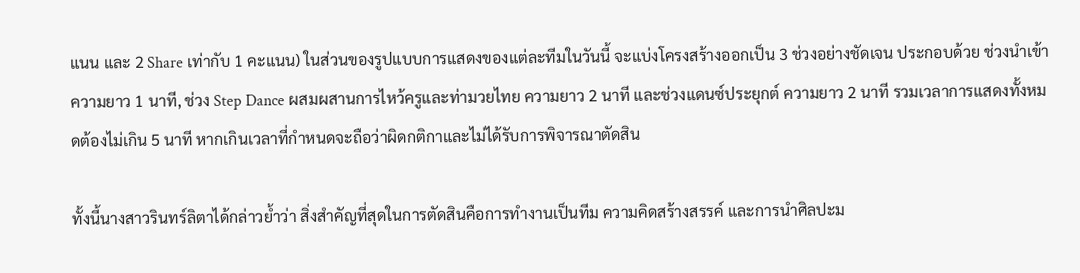แนน และ 2 Share เท่ากับ 1 คะแนน) ในส่วนของรูปแบบการแสดงของแต่ละทีมในวันนี้ จะแบ่งโครงสร้างออกเป็น 3 ช่วงอย่างชัดเจน ประกอบด้วย ช่วงนำเข้า ความยาว 1 นาที, ช่วง Step Dance ผสมผสานการไหว้ครูและท่ามวยไทย ความยาว 2 นาที และช่วงแดนซ์ประยุกต์ ความยาว 2 นาที รวมเวลาการแสดงทั้งหมดต้องไม่เกิน 5 นาที หากเกินเวลาที่กำหนดจะถือว่าผิดกติกาและไม่ได้รับการพิจารณาตัดสิน

ทั้งนี้นางสาวรินทร์ลิตาได้กล่าวย้ำว่า สิ่งสำคัญที่สุดในการตัดสินคือการทำงานเป็นทีม ความคิดสร้างสรรค์ และการนำศิลปะม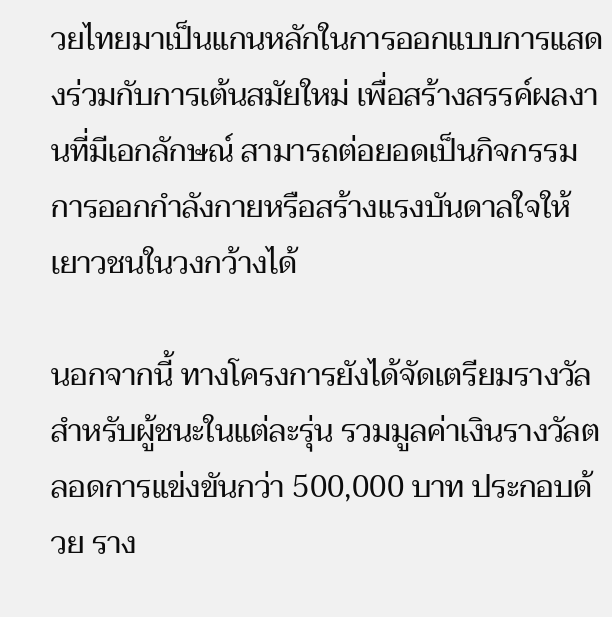วยไทยมาเป็นแกนหลักในการออกแบบการแสดงร่วมกับการเต้นสมัยใหม่ เพื่อสร้างสรรค์ผลงานที่มีเอกลักษณ์ สามารถต่อยอดเป็นกิจกรรมการออกกำลังกายหรือสร้างแรงบันดาลใจให้เยาวชนในวงกว้างได้

นอกจากนี้ ทางโครงการยังได้จัดเตรียมรางวัลสำหรับผู้ชนะในแต่ละรุ่น รวมมูลค่าเงินรางวัลตลอดการแข่งขันกว่า 500,000 บาท ประกอบด้วย ราง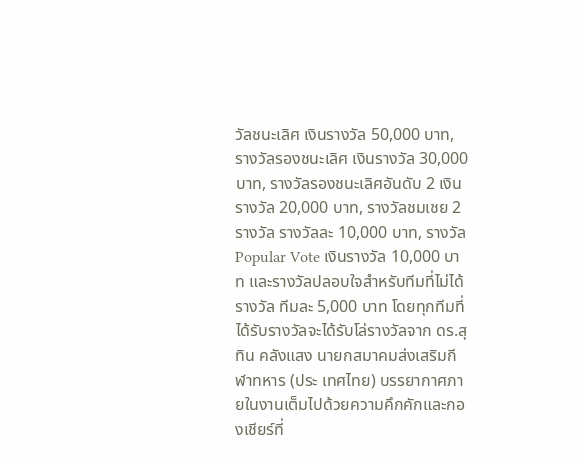วัลชนะเลิศ เงินรางวัล 50,000 บาท, รางวัลรองชนะเลิศ เงินรางวัล 30,000 บาท, รางวัลรองชนะเลิศอันดับ 2 เงินรางวัล 20,000 บาท, รางวัลชมเชย 2 รางวัล รางวัลละ 10,000 บาท, รางวัล Popular Vote เงินรางวัล 10,000 บาท และรางวัลปลอบใจสำหรับทีมที่ไม่ได้รางวัล ทีมละ 5,000 บาท โดยทุกทีมที่ได้รับรางวัลจะได้รับโล่รางวัลจาก ดร.สุทิน คลังแสง นายกสมาคมส่งเสริมกีฬาทหาร (ประ เทศไทย) บรรยากาศภายในงานเต็มไปด้วยความคึกคักและกองเชียร์ที่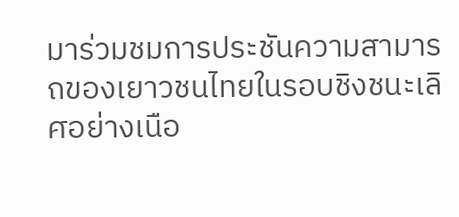มาร่วมชมการประชันความสามารถของเยาวชนไทยในรอบชิงชนะเลิศอย่างเนือ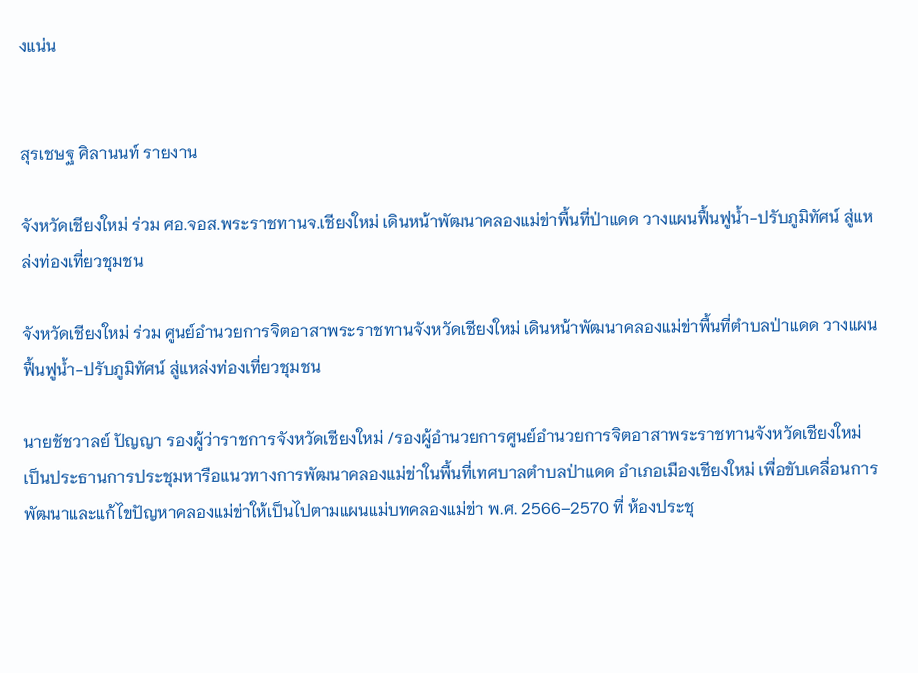งแน่น


สุรเชษฐ ศิลานนท์ รายงาน

จังหวัดเชียงใหม่ ร่วม ศอ.จอส.พระราชทานจ.เชียงใหม่ เดินหน้าพัฒนาคลองแม่ข่าพื้นที่ป่าแดด วางแผนฟื้นฟูน้ำ-ปรับภูมิทัศน์ สู่แหล่งท่องเที่ยวชุมชน

จังหวัดเชียงใหม่ ร่วม ศูนย์อำนวยการจิตอาสาพระราชทานจังหวัดเชียงใหม่ เดินหน้าพัฒนาคลองแม่ข่าพื้นที่ตำบลป่าแดด วางแผนฟื้นฟูน้ำ-ปรับภูมิทัศน์ สู่แหล่งท่องเที่ยวชุมชน

นายชัชวาลย์ ปัญญา รองผู้ว่าราชการจังหวัดเชียงใหม่ /รองผู้อำนวยการศูนย์อำนวยการจิตอาสาพระราชทานจังหวัดเชียงใหม่ เป็นประธานการประชุมหารือแนวทางการพัฒนาคลองแม่ข่าในพื้นที่เทศบาลตำบลป่าแดด อำเภอเมืองเชียงใหม่ เพื่อขับเคลื่อนการพัฒนาและแก้ไขปัญหาคลองแม่ข่าให้เป็นไปตามแผนแม่บทคลองแม่ข่า พ.ศ. 2566–2570 ที่ ห้องประชุ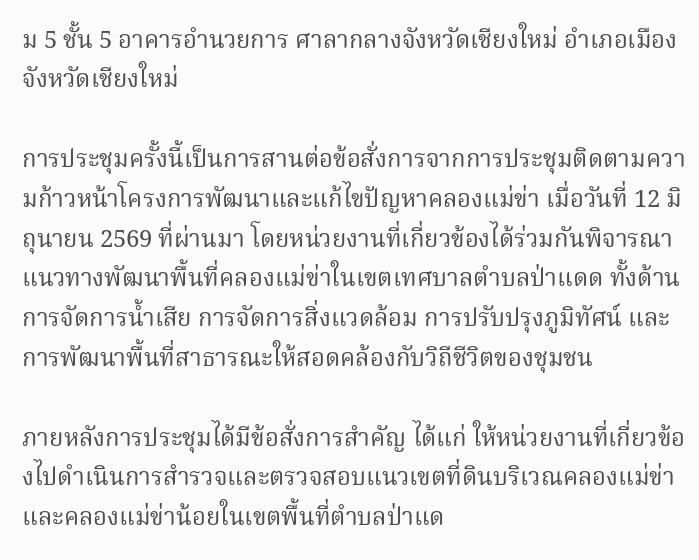ม 5 ชั้น 5 อาคารอำนวยการ ศาลากลางจังหวัดเชียงใหม่ อำเภอเมือง จังหวัดเชียงใหม่

การประชุมครั้งนี้เป็นการสานต่อข้อสั่งการจากการประชุมติดตามความก้าวหน้าโครงการพัฒนาและแก้ไขปัญหาคลองแม่ข่า เมื่อวันที่ 12 มิถุนายน 2569 ที่ผ่านมา โดยหน่วยงานที่เกี่ยวข้องได้ร่วมกันพิจารณาแนวทางพัฒนาพื้นที่คลองแม่ข่าในเขตเทศบาลตำบลป่าแดด ทั้งด้านการจัดการน้ำเสีย การจัดการสิ่งแวดล้อม การปรับปรุงภูมิทัศน์ และการพัฒนาพื้นที่สาธารณะให้สอดคล้องกับวิถีชีวิตของชุมชน

ภายหลังการประชุมได้มีข้อสั่งการสำคัญ ได้แก่ ให้หน่วยงานที่เกี่ยวข้องไปดำเนินการสำรวจและตรวจสอบแนวเขตที่ดินบริเวณคลองแม่ข่าและคลองแม่ข่าน้อยในเขตพื้นที่ตำบลป่าแด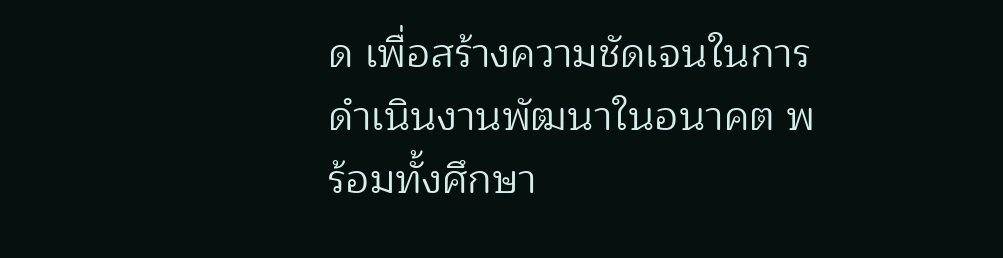ด เพื่อสร้างความชัดเจนในการดำเนินงานพัฒนาในอนาคต พร้อมทั้งศึกษา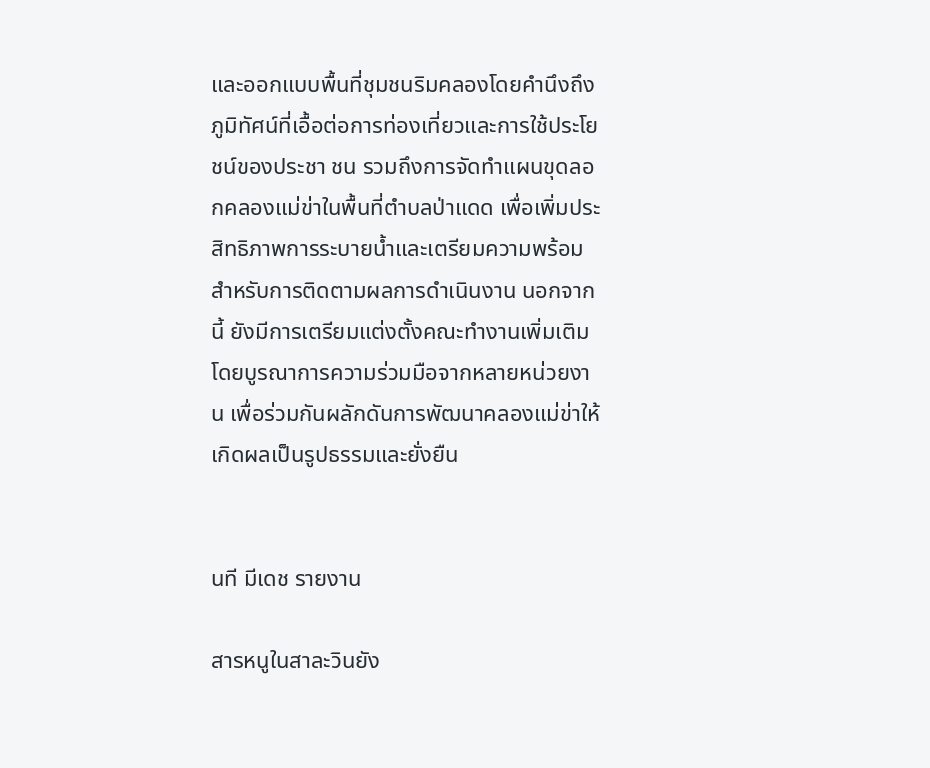และออกแบบพื้นที่ชุมชนริมคลองโดยคำนึงถึงภูมิทัศน์ที่เอื้อต่อการท่องเที่ยวและการใช้ประโยชน์ของประชา ชน รวมถึงการจัดทำแผนขุดลอกคลองแม่ข่าในพื้นที่ตำบลป่าแดด เพื่อเพิ่มประสิทธิภาพการระบายน้ำและเตรียมความพร้อมสำหรับการติดตามผลการดำเนินงาน นอกจากนี้ ยังมีการเตรียมแต่งตั้งคณะทำงานเพิ่มเติม โดยบูรณาการความร่วมมือจากหลายหน่วยงาน เพื่อร่วมกันผลักดันการพัฒนาคลองแม่ข่าให้เกิดผลเป็นรูปธรรมและยั่งยืน


นที มีเดช รายงาน

สารหนูในสาละวินยัง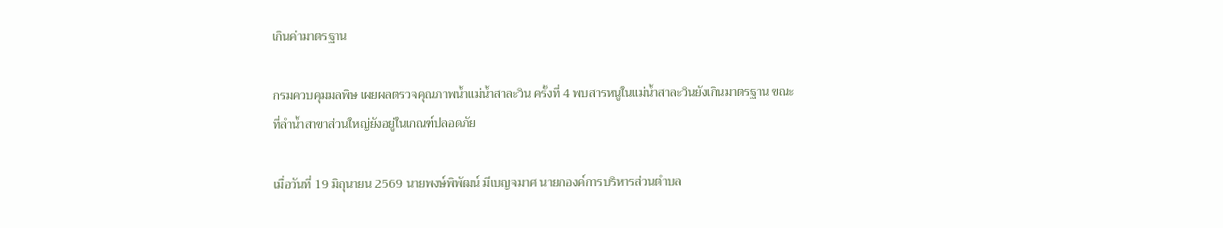เกินค่ามาตรฐาน

กรมควบคุมมลพิษ เผยผลตรวจคุณภาพน้ำแม่น้ำสาละวิน ครั้งที่ 4 พบสารหนูในแม่น้ำสาละวินยังเกินมาตรฐาน ขณะที่ลำน้ำสาขาส่วนใหญ่ยังอยู่ในเกณฑ์ปลอดภัย

เมื่อวันที่ 19 มิถุนายน 2569 นายพงษ์พิพัฒน์ มีเบญจมาศ นายกองค์การบริหารส่วนตำบล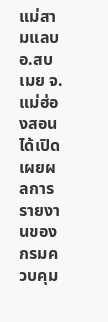แม่สามแลบ อ.สบเมย จ.แม่ฮ่องสอน ได้เปิดเผยผลการรายงานของ กรมควบคุม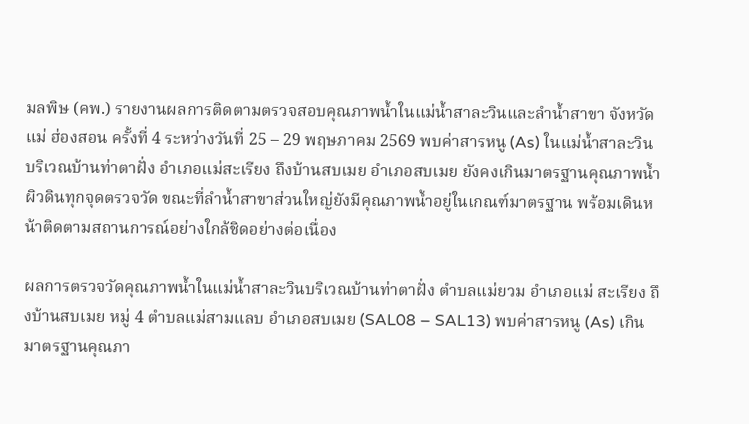มลพิษ (คพ.) รายงานผลการติดตามตรวจสอบคุณภาพน้ำในแม่น้ำสาละวินและลำน้ำสาขา จังหวัดแม่ ฮ่องสอน ครั้งที่ 4 ระหว่างวันที่ 25 – 29 พฤษภาคม 2569 พบค่าสารหนู (As) ในแม่น้ำสาละวินบริเวณบ้านท่าตาฝั่ง อำเภอแม่สะเรียง ถึงบ้านสบเมย อำเภอสบเมย ยังคงเกินมาตรฐานคุณภาพน้ำผิวดินทุกจุดตรวจวัด ขณะที่ลำน้ำสาขาส่วนใหญ่ยังมีคุณภาพน้ำอยู่ในเกณฑ์มาตรฐาน พร้อมเดินหน้าติดตามสถานการณ์อย่างใกล้ชิดอย่างต่อเนื่อง

ผลการตรวจวัดคุณภาพน้ำในแม่น้ำสาละวินบริเวณบ้านท่าตาฝั่ง ตำบลแม่ยวม อำเภอแม่ สะเรียง ถึงบ้านสบเมย หมู่ 4 ตำบลแม่สามแลบ อำเภอสบเมย (SAL08 – SAL13) พบค่าสารหนู (As) เกินมาตรฐานคุณภา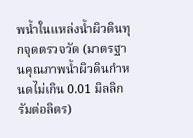พน้ำในแหล่งน้ำผิวดินทุกจุดตรวจวัด (มาตรฐานคุณภาพน้ำผิวดินกำหนดไม่เกิน 0.01 มิลลิกรัมต่อลิตร)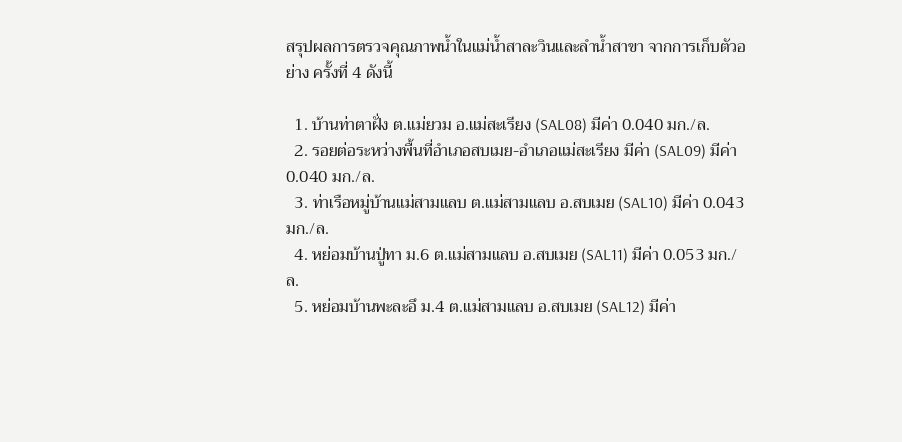สรุปผลการตรวจคุณภาพน้ำในแม่น้ำสาละวินและลำน้ำสาขา จากการเก็บตัวอย่าง ครั้งที่ 4 ดังนี้

  1. บ้านท่าตาฝั่ง ต.แม่ยวม อ.แม่สะเรียง (SAL08) มีค่า 0.040 มก./ล.
  2. รอยต่อระหว่างพื้นที่อำเภอสบเมย-อำเภอแม่สะเรียง มีค่า (SAL09) มีค่า 0.040 มก./ล.
  3. ท่าเรือหมู่บ้านแม่สามแลบ ต.แม่สามแลบ อ.สบเมย (SAL10) มีค่า 0.043 มก./ล.
  4. หย่อมบ้านปู่ทา ม.6 ต.แม่สามแลบ อ.สบเมย (SAL11) มีค่า 0.053 มก./ล.
  5. หย่อมบ้านพะละอึ ม.4 ต.แม่สามแลบ อ.สบเมย (SAL12) มีค่า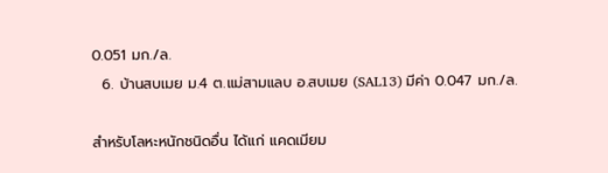0.051 มก./ล.
  6. บ้านสบเมย ม.4 ต.แม่สามแลบ อ.สบเมย (SAL13) มีค่า 0.047 มก./ล.

สำหรับโลหะหนักชนิดอื่น ได้แก่ แคดเมียม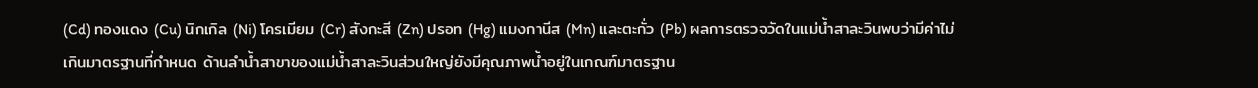(Cd) ทองแดง (Cu) นิกเกิล (Ni) โครเมียม (Cr) สังกะสี (Zn) ปรอท (Hg) แมงกานีส (Mn) และตะกั่ว (Pb) ผลการตรวจวัดในแม่น้ำสาละวินพบว่ามีค่าไม่เกินมาตรฐานที่กำหนด ด้านลำน้ำสาขาของแม่น้ำสาละวินส่วนใหญ่ยังมีคุณภาพน้ำอยู่ในเกณฑ์มาตรฐาน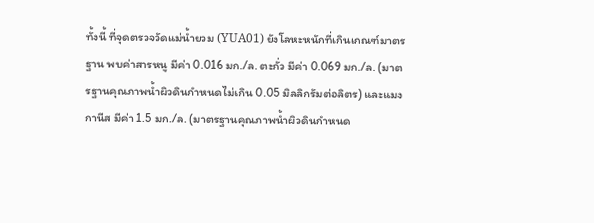ทั้งนี้ ที่จุดตรวจวัดแม่น้ำยวม (YUA01) ยังโลหะหนักที่เกินเกณฑ์มาตรฐาน พบค่าสารหนู มีค่า 0.016 มก./ล. ตะกั่ว มีค่า 0.069 มก./ล. (มาตรฐานคุณภาพน้ำผิวดินกำหนดไม่เกิน 0.05 มิลลิกรัมต่อลิตร) และแมงกานีส มีค่า 1.5 มก./ล. (มาตรฐานคุณภาพน้ำผิวดินกำหนด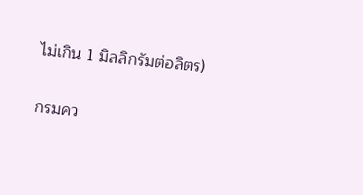ไม่เกิน 1 มิลลิกรัมต่อลิตร)

กรมคว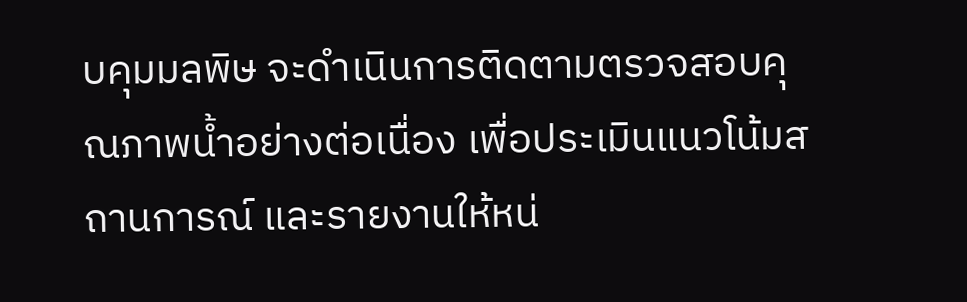บคุมมลพิษ จะดำเนินการติดตามตรวจสอบคุณภาพน้ำอย่างต่อเนื่อง เพื่อประเมินแนวโน้มสถานการณ์ และรายงานให้หน่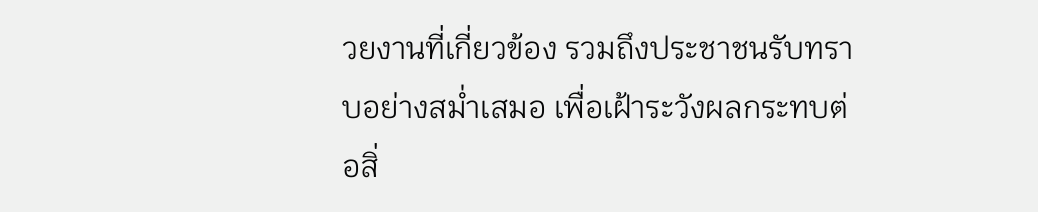วยงานที่เกี่ยวข้อง รวมถึงประชาชนรับทราบอย่างสม่ำเสมอ เพื่อเฝ้าระวังผลกระทบต่อสิ่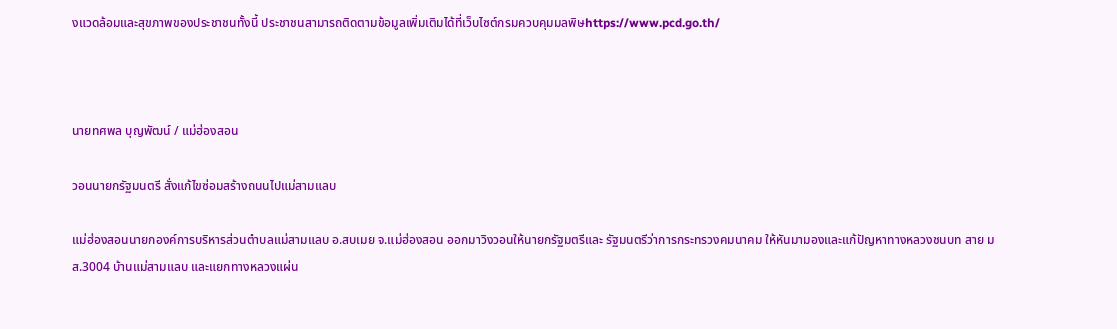งแวดล้อมและสุขภาพของประชาชนทั้งนี้ ประชาชนสามารถติดตามข้อมูลเพิ่มเติมได้ที่เว็บไซต์กรมควบคุมมลพิษhttps://www.pcd.go.th/



นายทศพล บุญพัฒน์ / แม่ฮ่องสอน

วอนนายกรัฐมนตรี สั่งแก้ไขซ่อมสร้างถนนไปแม่สามแลบ

แม่ฮ่องสอนนายกองค์การบริหารส่วนตำบลแม่สามแลบ อ.สบเมย จ.แม่ฮ่องสอน ออกมาวิงวอนให้นายกรัฐมตรีและ รัฐมนตรีว่าการกระทรวงคมนาคม ให้หันมามองและแก้ปัญหาทางหลวงชนบท สาย มส.3004 บ้านแม่สามแลบ และแยกทางหลวงแผ่น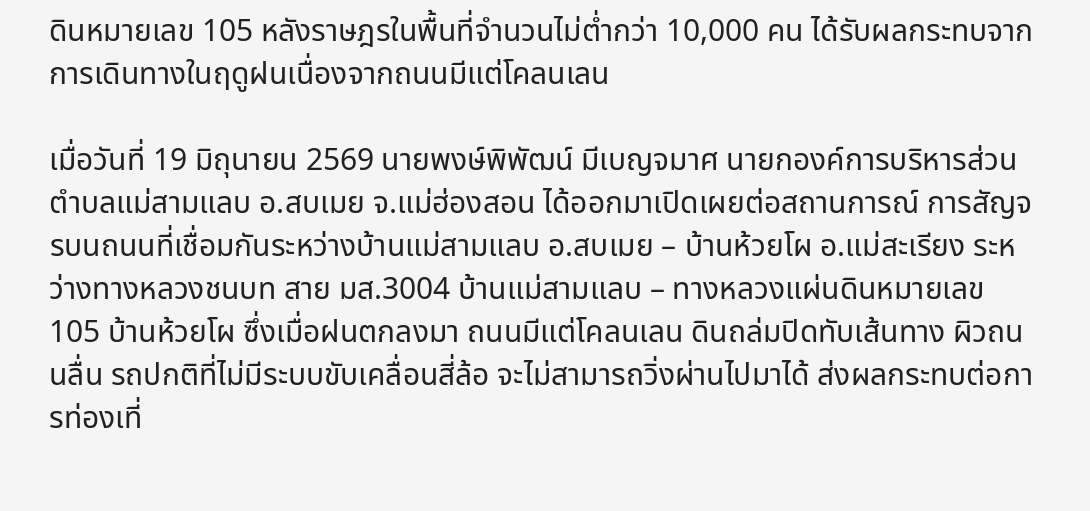ดินหมายเลข 105 หลังราษฎรในพื้นที่จำนวนไม่ต่ำกว่า 10,000 คน ได้รับผลกระทบจากการเดินทางในฤดูฝนเนื่องจากถนนมีแต่โคลนเลน

เมื่อวันที่ 19 มิถุนายน 2569 นายพงษ์พิพัฒน์ มีเบญจมาศ นายกองค์การบริหารส่วนตำบลแม่สามแลบ อ.สบเมย จ.แม่ฮ่องสอน ได้ออกมาเปิดเผยต่อสถานการณ์ การสัญจรบนถนนที่เชื่อมกันระหว่างบ้านแม่สามแลบ อ.สบเมย – บ้านห้วยโผ อ.แม่สะเรียง ระหว่างทางหลวงชนบท สาย มส.3004 บ้านแม่สามแลบ – ทางหลวงแผ่นดินหมายเลข 105 บ้านห้วยโผ ซึ่งเมื่อฝนตกลงมา ถนนมีแต่โคลนเลน ดินถล่มปิดทับเส้นทาง ผิวถนนลื่น รถปกติที่ไม่มีระบบขับเคลื่อนสี่ล้อ จะไม่สามารถวิ่งผ่านไปมาได้ ส่งผลกระทบต่อการท่องเที่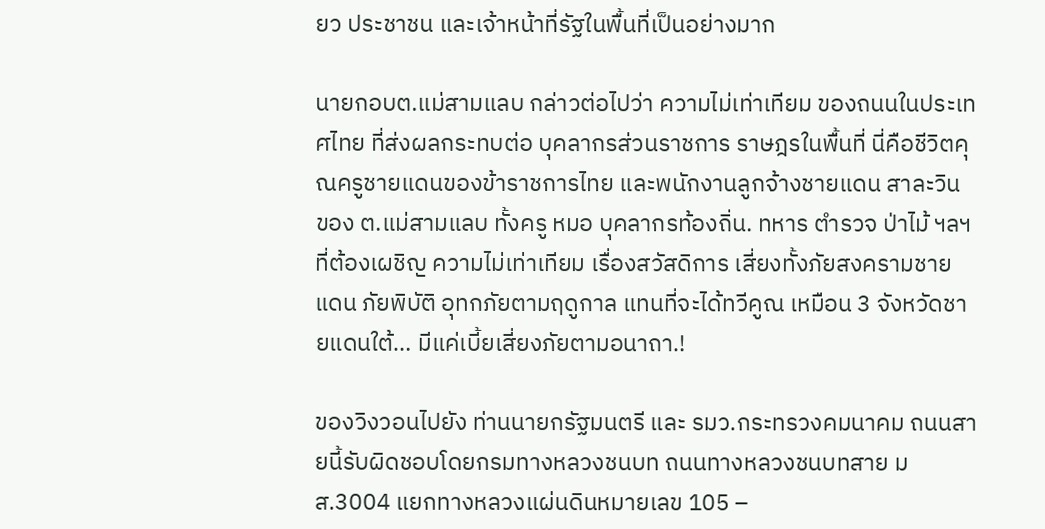ยว ประชาชน และเจ้าหน้าที่รัฐในพื้นที่เป็นอย่างมาก

นายกอบต.แม่สามแลบ กล่าวต่อไปว่า ความไม่เท่าเทียม ของถนนในประเทศไทย ที่ส่งผลกระทบต่อ บุคลากรส่วนราชการ ราษฎรในพื้นที่ นี่คือชีวิตคุณครูชายแดนของข้าราชการไทย และพนักงานลูกจ้างชายแดน สาละวิน ของ ต.แม่สามแลบ ทั้งครู หมอ บุคลากรท้องถิ่น. ทหาร ตำรวจ ป่าไม้ ฯลฯ ที่ต้องเผชิญ ความไม่เท่าเทียม เรื่องสวัสดิการ เสี่ยงทั้งภัยสงครามชายแดน ภัยพิบัติ อุทกภัยตามฤดูกาล แทนที่จะได้ทวีคูณ เหมือน 3 จังหวัดชายแดนใต้… มีแค่เบี้ยเสี่ยงภัยตามอนาถา.!

ของวิงวอนไปยัง ท่านนายกรัฐมนตรี และ รมว.กระทรวงคมนาคม ถนนสายนี้รับผิดชอบโดยกรมทางหลวงชนบท ถนนทางหลวงชนบทสาย มส.3004 แยกทางหลวงแผ่นดินหมายเลข 105 –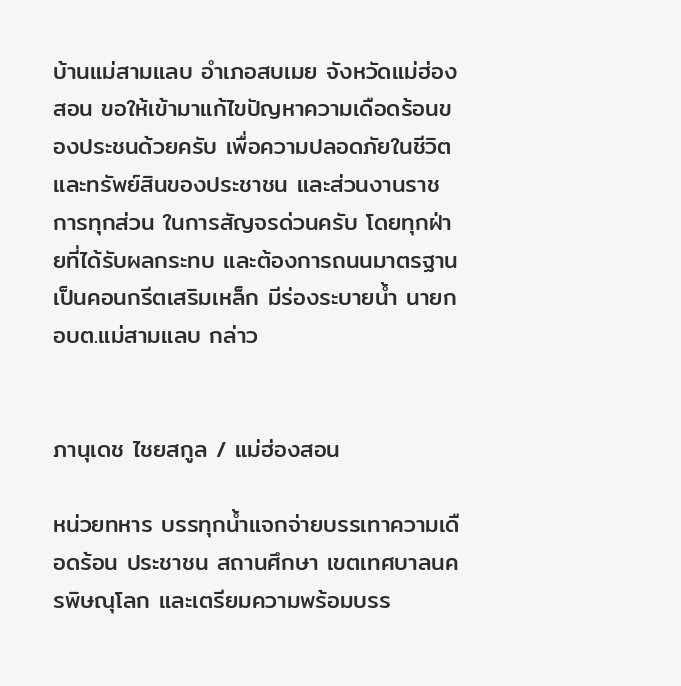บ้านแม่สามแลบ อำเภอสบเมย จังหวัดแม่ฮ่องสอน ขอให้เข้ามาแก้ไขปัญหาความเดือดร้อนของประชนด้วยครับ เพื่อความปลอดภัยในชีวิต และทรัพย์สินของประชาชน และส่วนงานราชการทุกส่วน ในการสัญจรด่วนครับ โดยทุกฝ่ายที่ได้รับผลกระทบ และต้องการถนนมาตรฐานเป็นคอนกรีตเสริมเหล็ก มีร่องระบายน้ำ นายกอบต.แม่สามแลบ กล่าว


ภานุเดช ไชยสกูล / แม่ฮ่องสอน

หน่วยทหาร บรรทุกน้ำแจกจ่ายบรรเทาความเดือดร้อน ประชาชน สถานศึกษา เขตเทศบาลนครพิษณุโลก และเตรียมความพร้อมบรร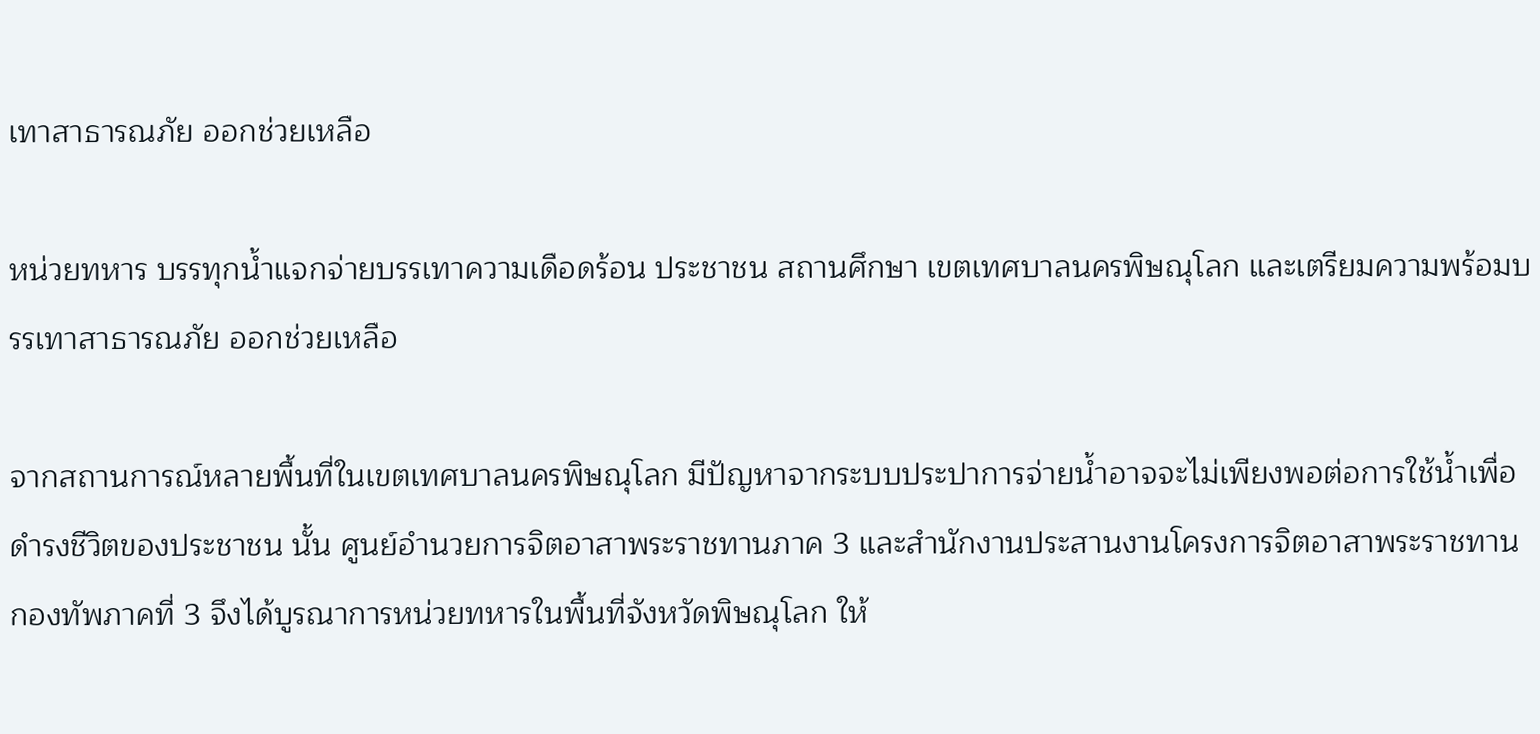เทาสาธารณภัย ออกช่วยเหลือ

หน่วยทหาร บรรทุกน้ำแจกจ่ายบรรเทาความเดือดร้อน ประชาชน สถานศึกษา เขตเทศบาลนครพิษณุโลก และเตรียมความพร้อมบรรเทาสาธารณภัย ออกช่วยเหลือ

จากสถานการณ์หลายพื้นที่ในเขตเทศบาลนครพิษณุโลก มีปัญหาจากระบบประปาการจ่ายน้ำอาจจะไม่เพียงพอต่อการใช้น้ำเพื่อดำรงชีวิตของประชาชน นั้น ศูนย์อำนวยการจิตอาสาพระราชทานภาค 3 และสำนักงานประสานงานโครงการจิตอาสาพระราชทาน กองทัพภาคที่ 3 จึงได้บูรณาการหน่วยทหารในพื้นที่จังหวัดพิษณุโลก ให้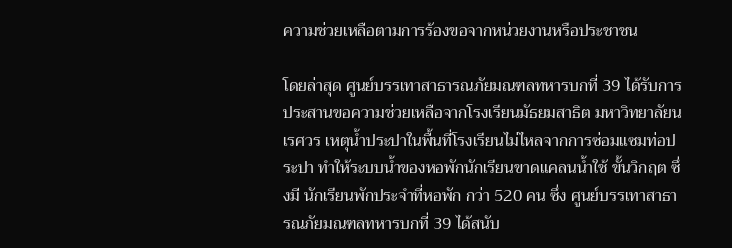ความช่วยเหลือตามการร้องขอจากหน่วยงานหรือประชาชน

โดยล่าสุด ศูนย์บรรเทาสาธารณภัยมณฑลทหารบกที่ 39 ได้รับการประสานขอความช่วยเหลือจากโรงเรียนมัธยมสาธิต มหาวิทยาลัยนเรศวร เหตุน้ำประปาในพื้นที่โรงเรียนไม่ไหลจากการซ่อมแซมท่อประปา ทำให้ระบบน้ำของหอพักนักเรียนขาดแคลนน้ำใช้ ขั้นวิกฤต ซึ่งมี นักเรียนพักประจำที่หอพัก กว่า 520 คน ซึ่ง ศูนย์บรรเทาสาธารณภัยมณฑลทหารบกที่ 39 ได้สนับ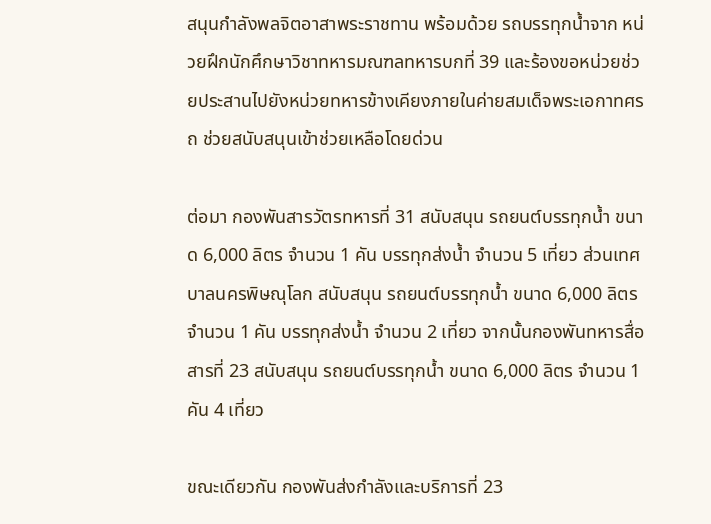สนุนกำลังพลจิตอาสาพระราชทาน พร้อมด้วย รถบรรทุกน้ำจาก หน่วยฝึกนักศึกษาวิชาทหารมณฑลทหารบกที่ 39 และร้องขอหน่วยช่วยประสานไปยังหน่วยทหารข้างเคียงภายในค่ายสมเด็จพระเอกาทศรถ ช่วยสนับสนุนเข้าช่วยเหลือโดยด่วน

ต่อมา กองพันสารวัตรทหารที่ 31 สนับสนุน รถยนต์บรรทุกน้ำ ขนาด 6,000 ลิตร จำนวน 1 คัน บรรทุกส่งน้ำ จำนวน 5 เที่ยว ส่วนเทศบาลนครพิษณุโลก สนับสนุน รถยนต์บรรทุกน้ำ ขนาด 6,000 ลิตร จำนวน 1 คัน บรรทุกส่งน้ำ จำนวน 2 เที่ยว จากนั้นกองพันทหารสื่อสารที่ 23 สนับสนุน รถยนต์บรรทุกน้ำ ขนาด 6,000 ลิตร จำนวน 1 คัน 4 เที่ยว

ขณะเดียวกัน กองพันส่งกำลังและบริการที่ 23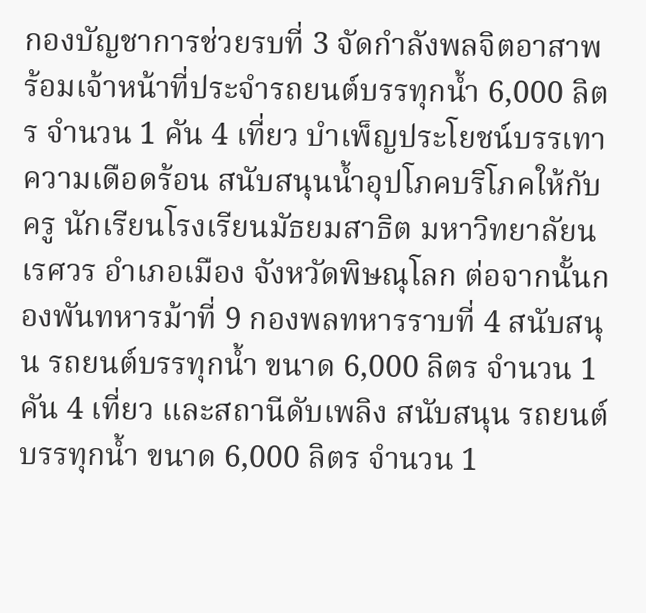กองบัญชาการช่วยรบที่ 3 จัดกำลังพลจิตอาสาพร้อมเจ้าหน้าที่ประจำรถยนต์บรรทุกน้ำ 6,000 ลิตร จำนวน 1 คัน 4 เที่ยว บำเพ็ญประโยชน์บรรเทาความเดือดร้อน สนับสนุนน้ำอุปโภคบริโภคให้กับครู นักเรียนโรงเรียนมัธยมสาธิต มหาวิทยาลัยนเรศวร อำเภอเมือง จังหวัดพิษณุโลก ต่อจากนั้นกองพันทหารม้าที่ 9 กองพลทหารราบที่ 4 สนับสนุน รถยนต์บรรทุกน้ำ ขนาด 6,000 ลิตร จำนวน 1 คัน 4 เที่ยว และสถานีดับเพลิง สนับสนุน รถยนต์บรรทุกน้ำ ขนาด 6,000 ลิตร จำนวน 1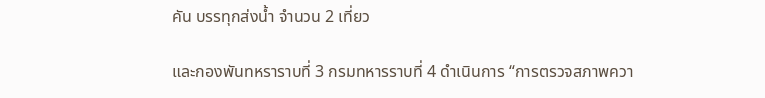คัน บรรทุกส่งน้ำ จำนวน 2 เที่ยว

และกองพันทหราราบที่ 3 กรมทหารราบที่ 4 ดำเนินการ “การตรวจสภาพควา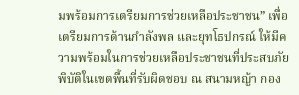มพร้อมการเตรียมการช่วยเหลือประชาชน” เพื่อเตรียมการด้านกำลังพล และยุทโธปกรณ์ ให้มีความพร้อมในการช่วยเหลือประชาชนที่ประสบภัยพิบัติในเขตพื้นที่รับผิดชอบ ณ สนามหญ้า กอง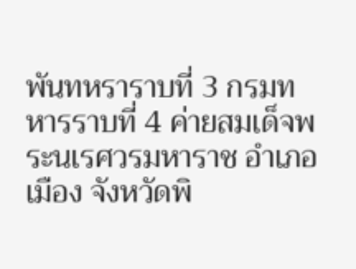พันทหราราบที่ 3 กรมทหารราบที่ 4 ค่ายสมเด็จพระนเรศวรมหาราช อำเภอเมือง จังหวัดพิ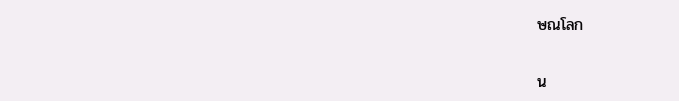ษณโลก


น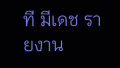ที มีเดช รายงาน